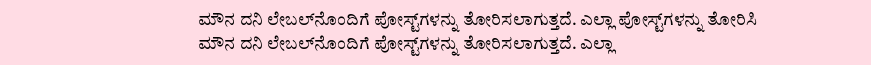ಮೌನ ದನಿ ಲೇಬಲ್‌ನೊಂದಿಗೆ ಪೋಸ್ಟ್‌ಗಳನ್ನು ತೋರಿಸಲಾಗುತ್ತದೆ. ಎಲ್ಲಾ ಪೋಸ್ಟ್‌ಗಳನ್ನು ತೋರಿಸಿ
ಮೌನ ದನಿ ಲೇಬಲ್‌ನೊಂದಿಗೆ ಪೋಸ್ಟ್‌ಗಳನ್ನು ತೋರಿಸಲಾಗುತ್ತದೆ. ಎಲ್ಲಾ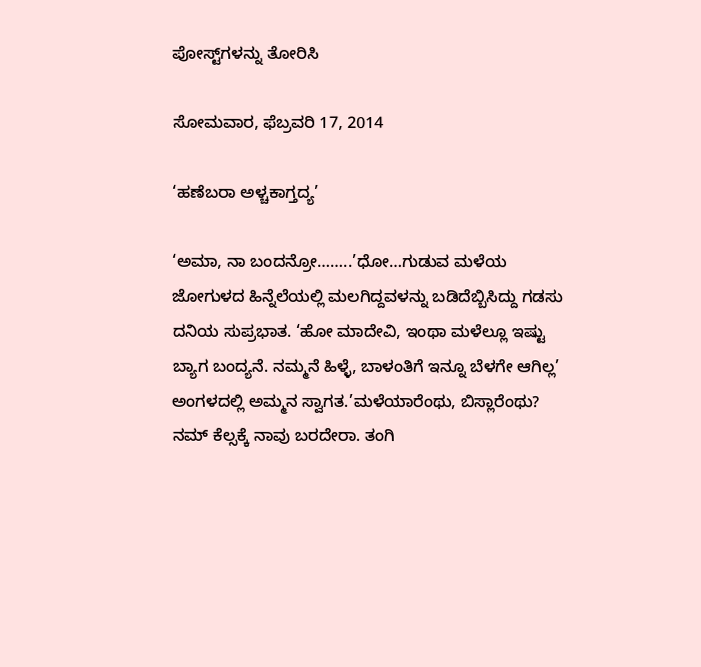ಪೋಸ್ಟ್‌ಗಳನ್ನು ತೋರಿಸಿ

ಸೋಮವಾರ, ಫೆಬ್ರವರಿ 17, 2014

‘ಹಣೆಬರಾ ಅಳ್ಚಕಾಗ್ತದ್ಯ’

‘ಅಮಾ, ನಾ ಬಂದನ್ರೋ……..’ಧೋ…ಗುಡುವ ಮಳೆಯ ಜೋಗುಳದ ಹಿನ್ನೆಲೆಯಲ್ಲಿ ಮಲಗಿದ್ದವಳನ್ನು ಬಡಿದೆಬ್ಬಿಸಿದ್ದು ಗಡಸು ದನಿಯ ಸುಪ್ರಭಾತ. ‘ಹೋ ಮಾದೇವಿ, ಇಂಥಾ ಮಳೆಲ್ಲೂ ಇಷ್ಟು ಬ್ಯಾಗ ಬಂದ್ಯನೆ. ನಮ್ಮನೆ ಹಿಳ್ಳೆ, ಬಾಳಂತಿಗೆ ಇನ್ನೂ ಬೆಳಗೇ ಆಗಿಲ್ಲ’ ಅಂಗಳದಲ್ಲಿ ಅಮ್ಮನ ಸ್ವಾಗತ.’ಮಳೆಯಾರೆಂಥು, ಬಿಸ್ಲಾರೆಂಥು? ನಮ್ ಕೆಲ್ಸಕ್ಕೆ ನಾವು ಬರದೇರಾ. ತಂಗಿ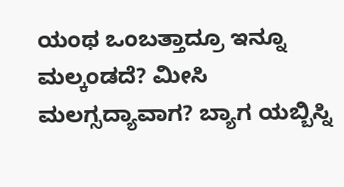ಯಂಥ ಒಂಬತ್ತಾದ್ರೂ ಇನ್ನೂ ಮಲ್ಕಂಡದೆ? ಮೀಸಿ ಮಲಗ್ಸದ್ಯಾವಾಗ? ಬ್ಯಾಗ ಯಬ್ಬಿಸ್ನಿ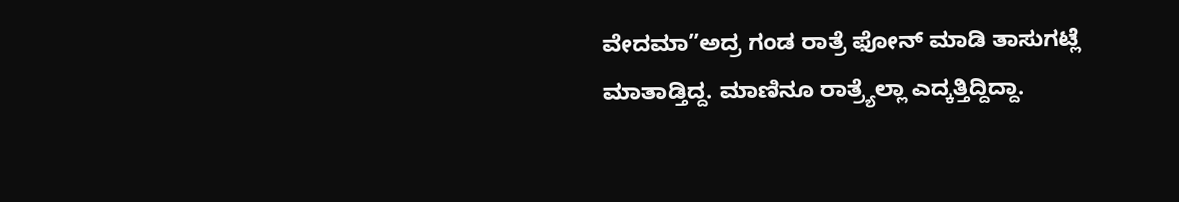ವೇದಮಾ”ಅದ್ರ ಗಂಡ ರಾತ್ರೆ ಫೋನ್ ಮಾಡಿ ತಾಸುಗಟ್ಲೆ ಮಾತಾಡ್ತಿದ್ದ. ಮಾಣಿನೂ ರಾತ್ರ್ಯೆಲ್ಲಾ ಎದ್ಕತ್ತಿದ್ದಿದ್ದಾ.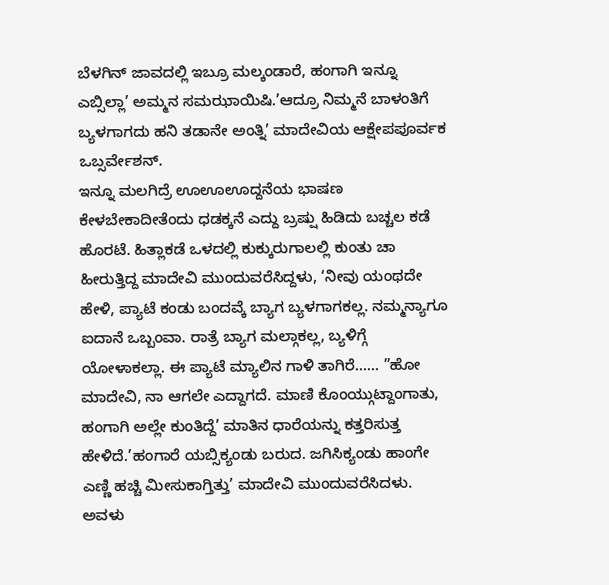ಬೆಳಗಿನ್ ಜಾವದಲ್ಲಿ ಇಬ್ರೂ ಮಲ್ಕಂಡಾರೆ, ಹಂಗಾಗಿ ಇನ್ನೂ ಎಬ್ಸಿಲ್ಲಾ’ ಅಮ್ಮನ ಸಮಝಾಯಿಷಿ.’ಆದ್ರೂ ನಿಮ್ಮನೆ ಬಾಳಂತಿಗೆ ಬ್ಯಳಗಾಗದು ಹನಿ ತಡಾನೇ ಅಂತ್ನಿ’ ಮಾದೇವಿಯ ಆಕ್ಷೇಪಪೂರ್ವಕ ಒಬ್ಸರ್ವೇಶನ್.
ಇನ್ನೂ ಮಲಗಿದ್ರೆ ಊಊಊದ್ದನೆಯ ಭಾಷಣ ಕೇಳಬೇಕಾದೀತೆಂದು ಧಡಕ್ಕನೆ ಎದ್ದು ಬ್ರಷ್ಷು ಹಿಡಿದು ಬಚ್ಚಲ ಕಡೆ ಹೊರಟೆ. ಹಿತ್ಲಾಕಡೆ ಒಳದಲ್ಲಿ ಕುಕ್ಕುರುಗಾಲಲ್ಲಿ ಕುಂತು ಚಾ ಹೀರುತ್ತಿದ್ದ ಮಾದೇವಿ ಮುಂದುವರೆಸಿದ್ದಳು, ‘ನೀವು ಯಂಥದೇ ಹೇಳಿ, ಪ್ಯಾಟೆ ಕಂಡು ಬಂದವ್ಕೆ ಬ್ಯಾಗ ಬ್ಯಳಗಾಗಕಲ್ಲ. ನಮ್ಮನ್ಯಾಗೂ ಐದಾನೆ ಒಬ್ಬಂವಾ. ರಾತ್ರೆ ಬ್ಯಾಗ ಮಲ್ಗಾಕಲ್ಲ, ಬ್ಯಳಿಗ್ಗೆ ಯೋಳಾಕಲ್ಲಾ. ಈ ಪ್ಯಾಟೆ ಮ್ಯಾಲಿನ ಗಾಳಿ ತಾಗಿರೆ…… ”ಹೋ ಮಾದೇವಿ, ನಾ ಆಗಲೇ ಎದ್ದಾಗದೆ. ಮಾಣಿ ಕೊಂಯ್ಗುಟ್ದಾಂಗಾತು, ಹಂಗಾಗಿ ಅಲ್ಲೇ ಕುಂತಿದ್ದೆ’ ಮಾತಿನ ಧಾರೆಯನ್ನು ಕತ್ತರಿಸುತ್ತ ಹೇಳಿದೆ.’ಹಂಗಾರೆ ಯಬ್ಸಿಕ್ಯಂಡು ಬರುದ. ಜಗಿಸಿಕ್ಯಂಡು ಹಾಂಗೇ ಎಣ್ಣಿ ಹಚ್ಚಿ ಮೀಸುಕಾಗ್ತಿತ್ತು’ ಮಾದೇವಿ ಮುಂದುವರೆಸಿದಳು. ಅವಳು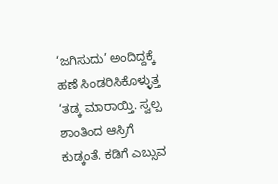‘ಜಗಿಸುದು’ ಅಂದಿದ್ದಕ್ಕೆ ಹಣೆ ಸಿಂಡರಿಸಿಕೊಳ್ಳುತ್ತ ‘ತಡ್ಕ ಮಾರಾಯ್ತಿ. ಸ್ವಲ್ಪ ಶಾಂತಿಂದ ಆಸ್ರಿಗೆ ಕುಡ್ಕಂತೆ. ಕಡಿಗೆ ಎಬ್ಸುವ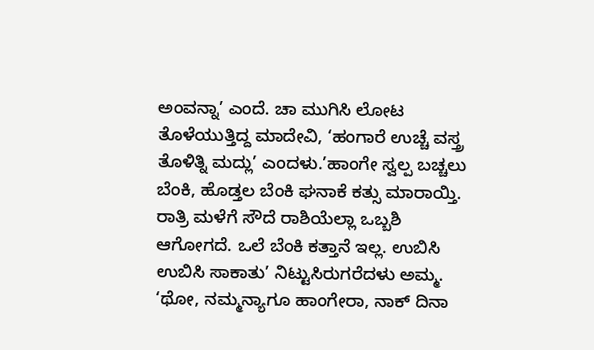ಅಂವನ್ನಾ’ ಎಂದೆ. ಚಾ ಮುಗಿಸಿ ಲೋಟ ತೊಳೆಯುತ್ತಿದ್ದ ಮಾದೇವಿ, ‘ಹಂಗಾರೆ ಉಚ್ಚೆ ವಸ್ತ್ರ ತೊಳಿತ್ನಿ ಮದ್ಲು’ ಎಂದಳು.’ಹಾಂಗೇ ಸ್ವಲ್ಪ ಬಚ್ಚಲು ಬೆಂಕಿ, ಹೊಡ್ತಲ ಬೆಂಕಿ ಘನಾಕೆ ಕತ್ಸು ಮಾರಾಯ್ತಿ. ರಾತ್ರಿ ಮಳೆಗೆ ಸೌದೆ ರಾಶಿಯೆಲ್ಲಾ ಒಬ್ಬಶಿ ಆಗೋಗದೆ. ಒಲೆ ಬೆಂಕಿ ಕತ್ತಾನೆ ಇಲ್ಲ. ಉಬಿಸಿ ಉಬಿಸಿ ಸಾಕಾತು’ ನಿಟ್ಟುಸಿರುಗರೆದಳು ಅಮ್ಮ. ‘ಥೋ, ನಮ್ಮನ್ಯಾಗೂ ಹಾಂಗೇರಾ, ನಾಕ್ ದಿನಾ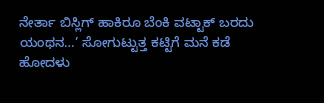ನೇರ್ತಾ ಬಿಸ್ಲಿಗ್ ಹಾಕಿರೂ ಬೆಂಕಿ ವಟ್ಟಾಕ್ ಬರದು ಯಂಥನ…’ ಸೋಗುಟ್ಟುತ್ತ ಕಟ್ಟಿಗೆ ಮನೆ ಕಡೆ ಹೋದಳು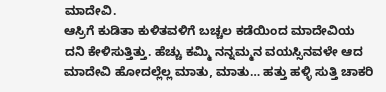ಮಾದೇವಿ.
ಆಸ್ರಿಗೆ ಕುಡಿತಾ ಕುಳಿತವಳಿಗೆ ಬಚ್ಚಲ ಕಡೆಯಿಂದ ಮಾದೇವಿಯ ದನಿ ಕೇಳಿಸುತ್ತಿತ್ತು. ಹೆಚ್ಚು ಕಮ್ಮಿ ನನ್ನಮ್ಮನ ವಯಸ್ಸಿನವಳೇ ಆದ ಮಾದೇವಿ ಹೋದಲ್ಲೆಲ್ಲ ಮಾತು, ಮಾತು… ಹತ್ತು ಹಳ್ಳಿ ಸುತ್ತಿ ಚಾಕರಿ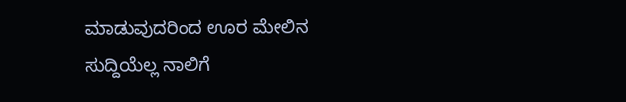ಮಾಡುವುದರಿಂದ ಊರ ಮೇಲಿನ ಸುದ್ದಿಯೆಲ್ಲ ನಾಲಿಗೆ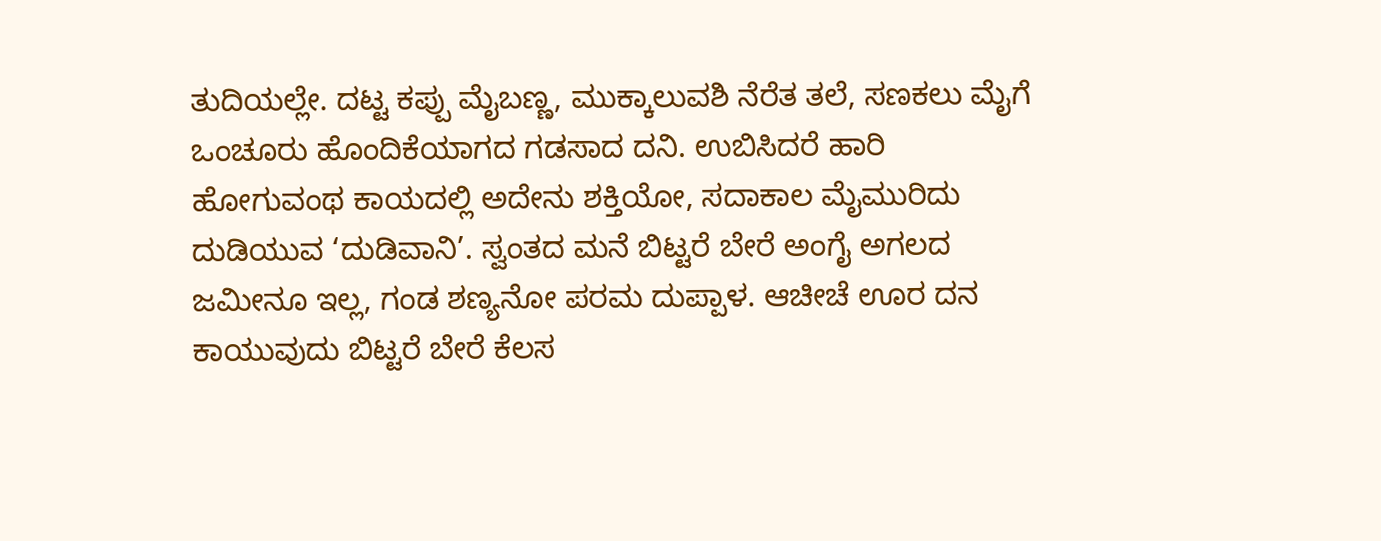ತುದಿಯಲ್ಲೇ. ದಟ್ಟ ಕಪ್ಪು ಮೈಬಣ್ಣ, ಮುಕ್ಕಾಲುವಶಿ ನೆರೆತ ತಲೆ, ಸಣಕಲು ಮೈಗೆ ಒಂಚೂರು ಹೊಂದಿಕೆಯಾಗದ ಗಡಸಾದ ದನಿ. ಉಬಿಸಿದರೆ ಹಾರಿ ಹೋಗುವಂಥ ಕಾಯದಲ್ಲಿ ಅದೇನು ಶಕ್ತಿಯೋ, ಸದಾಕಾಲ ಮೈಮುರಿದು ದುಡಿಯುವ ‘ದುಡಿವಾನಿ’. ಸ್ವಂತದ ಮನೆ ಬಿಟ್ಟರೆ ಬೇರೆ ಅಂಗೈ ಅಗಲದ ಜಮೀನೂ ಇಲ್ಲ, ಗಂಡ ಶಣ್ಯನೋ ಪರಮ ದುಪ್ಪಾಳ. ಆಚೀಚೆ ಊರ ದನ ಕಾಯುವುದು ಬಿಟ್ಟರೆ ಬೇರೆ ಕೆಲಸ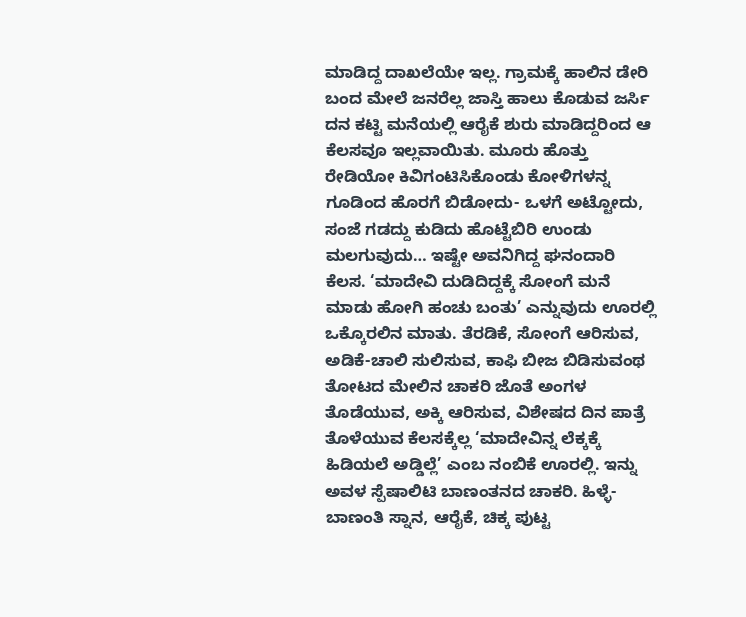ಮಾಡಿದ್ದ ದಾಖಲೆಯೇ ಇಲ್ಲ. ಗ್ರಾಮಕ್ಕೆ ಹಾಲಿನ ಡೇರಿ ಬಂದ ಮೇಲೆ ಜನರೆಲ್ಲ ಜಾಸ್ತಿ ಹಾಲು ಕೊಡುವ ಜರ್ಸಿ ದನ ಕಟ್ಟಿ ಮನೆಯಲ್ಲಿ ಆರೈಕೆ ಶುರು ಮಾಡಿದ್ದರಿಂದ ಆ ಕೆಲಸವೂ ಇಲ್ಲವಾಯಿತು. ಮೂರು ಹೊತ್ತು ರೇಡಿಯೋ ಕಿವಿಗಂಟಿಸಿಕೊಂಡು ಕೋಳಿಗಳನ್ನ ಗೂಡಿಂದ ಹೊರಗೆ ಬಿಡೋದು- ಒಳಗೆ ಅಟ್ಟೋದು, ಸಂಜೆ ಗಡದ್ದು ಕುಡಿದು ಹೊಟ್ಟೆಬಿರಿ ಉಂಡು ಮಲಗುವುದು… ಇಷ್ಟೇ ಅವನಿಗಿದ್ದ ಘನಂದಾರಿ ಕೆಲಸ. ‘ಮಾದೇವಿ ದುಡಿದಿದ್ದಕ್ಕೆ ಸೋಂಗೆ ಮನೆ ಮಾಡು ಹೋಗಿ ಹಂಚು ಬಂತು’ ಎನ್ನುವುದು ಊರಲ್ಲಿ ಒಕ್ಕೊರಲಿನ ಮಾತು. ತೆರಡಿಕೆ, ಸೋಂಗೆ ಆರಿಸುವ, ಅಡಿಕೆ-ಚಾಲಿ ಸುಲಿಸುವ, ಕಾಫಿ ಬೀಜ ಬಿಡಿಸುವಂಥ ತೋಟದ ಮೇಲಿನ ಚಾಕರಿ ಜೊತೆ ಅಂಗಳ ತೊಡೆಯುವ, ಅಕ್ಕಿ ಆರಿಸುವ, ವಿಶೇಷದ ದಿನ ಪಾತ್ರೆ ತೊಳೆಯುವ ಕೆಲಸಕ್ಕೆಲ್ಲ ‘ಮಾದೇವಿನ್ನ ಲೆಕ್ಕಕ್ಕೆ ಹಿಡಿಯಲೆ ಅಡ್ಡಿಲ್ಲೆ’ ಎಂಬ ನಂಬಿಕೆ ಊರಲ್ಲಿ. ಇನ್ನು ಅವಳ ಸ್ಪೆಷಾಲಿಟಿ ಬಾಣಂತನದ ಚಾಕರಿ. ಹಿಳ್ಳೆ-ಬಾಣಂತಿ ಸ್ನಾನ, ಆರೈಕೆ, ಚಿಕ್ಕ ಪುಟ್ಟ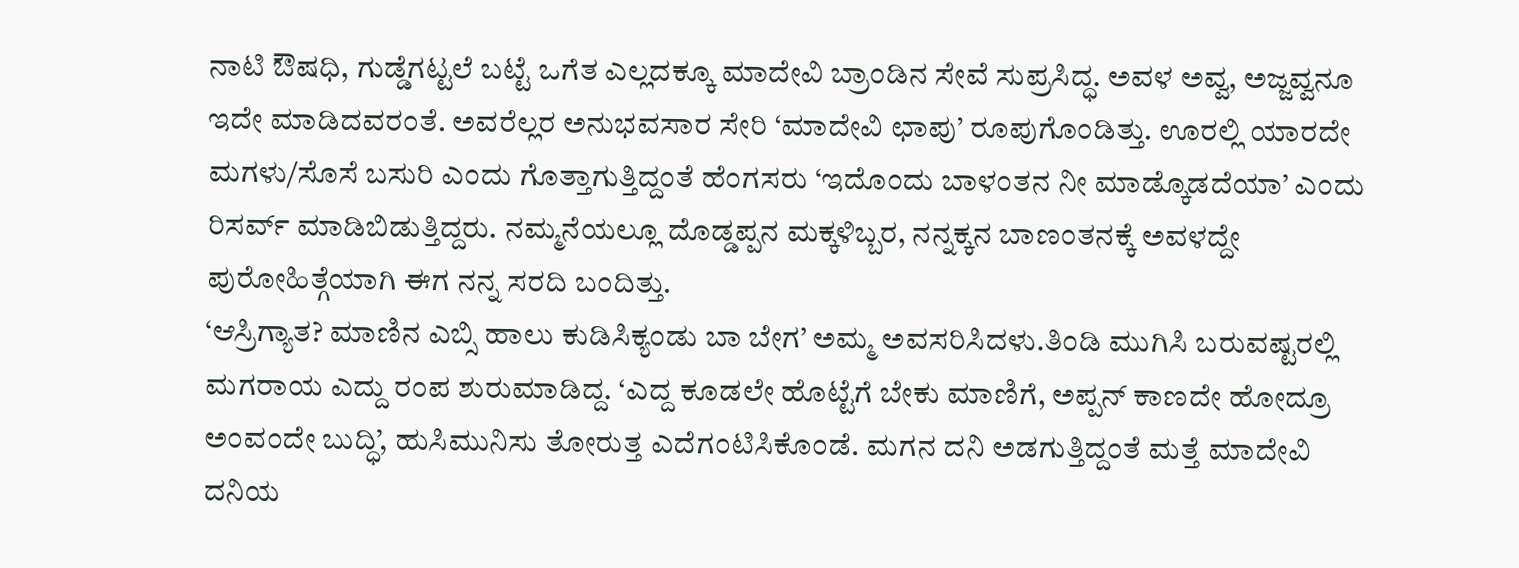ನಾಟಿ ಔಷಧಿ, ಗುಡ್ಡೆಗಟ್ಟಲೆ ಬಟ್ಟೆ ಒಗೆತ ಎಲ್ಲದಕ್ಕೂ ಮಾದೇವಿ ಬ್ರಾಂಡಿನ ಸೇವೆ ಸುಪ್ರಸಿದ್ಧ. ಅವಳ ಅವ್ವ, ಅಜ್ಜವ್ವನೂ ಇದೇ ಮಾಡಿದವರಂತೆ. ಅವರೆಲ್ಲರ ಅನುಭವಸಾರ ಸೇರಿ ‘ಮಾದೇವಿ ಛಾಪು’ ರೂಪುಗೊಂಡಿತ್ತು. ಊರಲ್ಲಿ ಯಾರದೇ ಮಗಳು/ಸೊಸೆ ಬಸುರಿ ಎಂದು ಗೊತ್ತಾಗುತ್ತಿದ್ದಂತೆ ಹೆಂಗಸರು ‘ಇದೊಂದು ಬಾಳಂತನ ನೀ ಮಾಡ್ಕೊಡದೆಯಾ’ ಎಂದು ರಿಸರ್ವ್ ಮಾಡಿಬಿಡುತ್ತಿದ್ದರು. ನಮ್ಮನೆಯಲ್ಲೂ ದೊಡ್ಡಪ್ಪನ ಮಕ್ಕಳಿಬ್ಬರ, ನನ್ನಕ್ಕನ ಬಾಣಂತನಕ್ಕೆ ಅವಳದ್ದೇ ಪುರೋಹಿತ್ಗೆಯಾಗಿ ಈಗ ನನ್ನ ಸರದಿ ಬಂದಿತ್ತು.
‘ಆಸ್ರಿಗ್ಯಾತ? ಮಾಣಿನ ಎಬ್ಸಿ ಹಾಲು ಕುಡಿಸಿಕ್ಯಂಡು ಬಾ ಬೇಗ’ ಅಮ್ಮ ಅವಸರಿಸಿದಳು.ತಿಂಡಿ ಮುಗಿಸಿ ಬರುವಷ್ಟರಲ್ಲಿ ಮಗರಾಯ ಎದ್ದು ರಂಪ ಶುರುಮಾಡಿದ್ದ. ‘ಎದ್ದ ಕೂಡಲೇ ಹೊಟ್ಟೆಗೆ ಬೇಕು ಮಾಣಿಗೆ, ಅಪ್ಪನ್ ಕಾಣದೇ ಹೋದ್ರೂ ಅಂವಂದೇ ಬುದ್ಧಿ’, ಹುಸಿಮುನಿಸು ತೋರುತ್ತ ಎದೆಗಂಟಿಸಿಕೊಂಡೆ. ಮಗನ ದನಿ ಅಡಗುತ್ತಿದ್ದಂತೆ ಮತ್ತೆ ಮಾದೇವಿ ದನಿಯ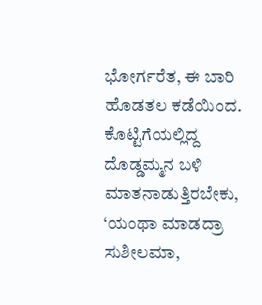ಭೋರ್ಗರೆತ, ಈ ಬಾರಿ ಹೊಡತಲ ಕಡೆಯಿಂದ. ಕೊಟ್ಟಿಗೆಯಲ್ಲಿದ್ದ ದೊಡ್ಡಮ್ಮನ ಬಳಿ ಮಾತನಾಡುತ್ತಿರಬೇಕು, ‘ಯಂಥಾ ಮಾಡದ್ರಾ ಸುಶೀಲಮಾ,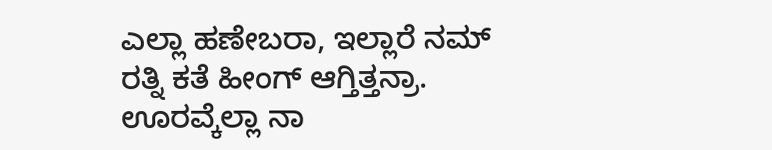ಎಲ್ಲಾ ಹಣೇಬರಾ, ಇಲ್ಲಾರೆ ನಮ್ ರತ್ನಿ ಕತೆ ಹೀಂಗ್ ಆಗ್ತಿತ್ತನ್ರಾ. ಊರವ್ಕೆಲ್ಲಾ ನಾ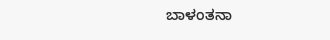ಬಾಳಂತನಾ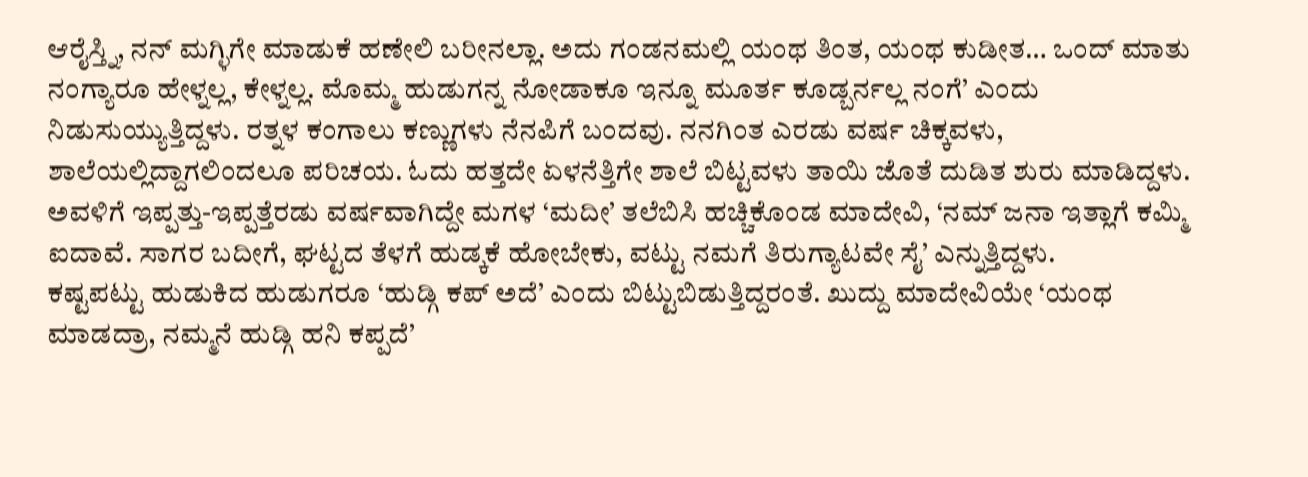ಆರೈಸ್ತ್ನಿ, ನನ್ ಮಗ್ಳಿಗೇ ಮಾಡುಕೆ ಹಣೇಲಿ ಬರೀನಲ್ಲಾ. ಅದು ಗಂಡನಮಲ್ಲಿ ಯಂಥ ತಿಂತ, ಯಂಥ ಕುಡೀತ… ಒಂದ್ ಮಾತು ನಂಗ್ಯಾರೂ ಹೇಳ್ನಲ್ಲ, ಕೇಳ್ನಲ್ಲ. ಮೊಮ್ಮ ಹುಡುಗನ್ನ ನೋಡಾಕೂ ಇನ್ನೂ ಮೂರ್ತ ಕೂಡ್ಬರ್ನಲ್ಲ ನಂಗೆ’ ಎಂದು ನಿಡುಸುಯ್ಯುತ್ತಿದ್ದಳು. ರತ್ನಳ ಕಂಗಾಲು ಕಣ್ಣುಗಳು ನೆನಪಿಗೆ ಬಂದವು. ನನಗಿಂತ ಎರಡು ವರ್ಷ ಚಿಕ್ಕವಳು, ಶಾಲೆಯಲ್ಲಿದ್ದಾಗಲಿಂದಲೂ ಪರಿಚಯ. ಓದು ಹತ್ತದೇ ಏಳನೆತ್ತಿಗೇ ಶಾಲೆ ಬಿಟ್ಟವಳು ತಾಯಿ ಜೊತೆ ದುಡಿತ ಶುರು ಮಾಡಿದ್ದಳು. ಅವಳಿಗೆ ಇಪ್ಪತ್ತು-ಇಪ್ಪತ್ತೆರಡು ವರ್ಷವಾಗಿದ್ದೇ ಮಗಳ ‘ಮದೀ’ ತಲೆಬಿಸಿ ಹಚ್ಚಿಕೊಂಡ ಮಾದೇವಿ, ‘ನಮ್ ಜನಾ ಇತ್ಲಾಗೆ ಕಮ್ಮಿ ಐದಾವೆ. ಸಾಗರ ಬದೀಗೆ, ಘಟ್ಟದ ತೆಳಗೆ ಹುಡ್ಕಕೆ ಹೋಬೇಕು, ವಟ್ಟು ನಮಗೆ ತಿರುಗ್ಯಾಟವೇ ಸೈ’ ಎನ್ನುತ್ತಿದ್ದಳು.
ಕಷ್ಟಪಟ್ಟು ಹುಡುಕಿದ ಹುಡುಗರೂ ‘ಹುಡ್ಗಿ ಕಪ್ ಅದೆ’ ಎಂದು ಬಿಟ್ಟುಬಿಡುತ್ತಿದ್ದರಂತೆ. ಖುದ್ದು ಮಾದೇವಿಯೇ ‘ಯಂಥ ಮಾಡದ್ರಾ, ನಮ್ಮನೆ ಹುಡ್ಗಿ ಹನಿ ಕಪ್ಪದೆ’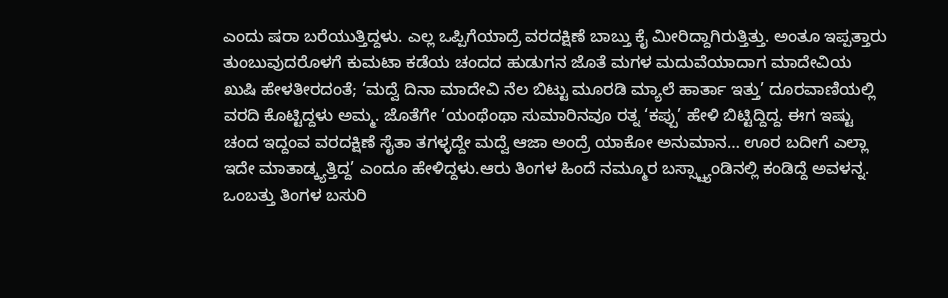ಎಂದು ಷರಾ ಬರೆಯುತ್ತಿದ್ದಳು. ಎಲ್ಲ ಒಪ್ಪಿಗೆಯಾದ್ರೆ ವರದಕ್ಷಿಣೆ ಬಾಬ್ತು ಕೈ ಮೀರಿದ್ದಾಗಿರುತ್ತಿತ್ತು. ಅಂತೂ ಇಪ್ಪತ್ತಾರು ತುಂಬುವುದರೊಳಗೆ ಕುಮಟಾ ಕಡೆಯ ಚಂದದ ಹುಡುಗನ ಜೊತೆ ಮಗಳ ಮದುವೆಯಾದಾಗ ಮಾದೇವಿಯ ಖುಷಿ ಹೇಳತೀರದಂತೆ; ‘ಮದ್ವೆ ದಿನಾ ಮಾದೇವಿ ನೆಲ ಬಿಟ್ಟು ಮೂರಡಿ ಮ್ಯಾಲೆ ಹಾರ್ತಾ ಇತ್ತು’ ದೂರವಾಣಿಯಲ್ಲಿ ವರದಿ ಕೊಟ್ಟಿದ್ದಳು ಅಮ್ಮ. ಜೊತೆಗೇ ‘ಯಂಥೆಂಥಾ ಸುಮಾರಿನವೂ ರತ್ನ ‘ಕಪ್ಪು’ ಹೇಳಿ ಬಿಟ್ಟಿದ್ದಿದ್ದ. ಈಗ ಇಷ್ಟು ಚಂದ ಇದ್ದಂವ ವರದಕ್ಷಿಣೆ ಸೈತಾ ತಗಳ್ಳದ್ದೇ ಮದ್ವೆ ಆಜಾ ಅಂದ್ರೆ ಯಾಕೋ ಅನುಮಾನ… ಊರ ಬದೀಗೆ ಎಲ್ಲಾ ಇದೇ ಮಾತಾಡ್ಕ್ಯತ್ತಿದ್ದ’ ಎಂದೂ ಹೇಳಿದ್ದಳು.ಆರು ತಿಂಗಳ ಹಿಂದೆ ನಮ್ಮೂರ ಬಸ್ಸ್ಟ್ಯಾಂಡಿನಲ್ಲಿ ಕಂಡಿದ್ದೆ ಅವಳನ್ನ. ಒಂಬತ್ತು ತಿಂಗಳ ಬಸುರಿ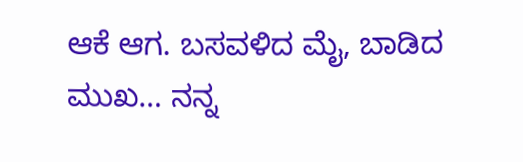ಆಕೆ ಆಗ. ಬಸವಳಿದ ಮೈ, ಬಾಡಿದ ಮುಖ… ನನ್ನ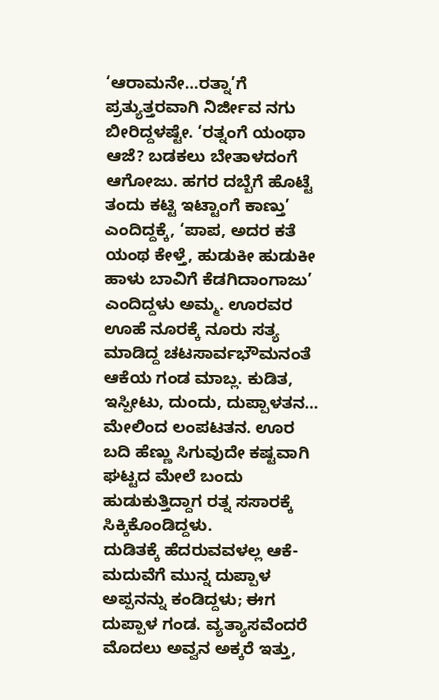‘ಆರಾಮನೇ…ರತ್ನಾ’ಗೆ ಪ್ರತ್ಯುತ್ತರವಾಗಿ ನಿರ್ಜೀವ ನಗು ಬೀರಿದ್ದಳಷ್ಟೇ. ‘ರತ್ನಂಗೆ ಯಂಥಾ ಆಜೆ? ಬಡಕಲು ಬೇತಾಳದಂಗೆ ಆಗೋಜು. ಹಗರ ದಬ್ಬೆಗೆ ಹೊಟ್ಟೆ ತಂದು ಕಟ್ಟಿ ಇಟ್ಟಾಂಗೆ ಕಾಣ್ತು’ ಎಂದಿದ್ದಕ್ಕೆ, ‘ಪಾಪ, ಅದರ ಕತೆ ಯಂಥ ಕೇಳ್ತೆ, ಹುಡುಕೀ ಹುಡುಕೀ ಹಾಳು ಬಾವಿಗೆ ಕೆಡಗಿದಾಂಗಾಜು’ ಎಂದಿದ್ದಳು ಅಮ್ಮ. ಊರವರ ಊಹೆ ನೂರಕ್ಕೆ ನೂರು ಸತ್ಯ ಮಾಡಿದ್ದ ಚಟಸಾರ್ವಭೌಮನಂತೆ ಆಕೆಯ ಗಂಡ ಮಾಬ್ಲ. ಕುಡಿತ, ಇಸ್ಪೀಟು, ದುಂದು, ದುಪ್ಪಾಳತನ… ಮೇಲಿಂದ ಲಂಪಟತನ. ಊರ ಬದಿ ಹೆಣ್ಣು ಸಿಗುವುದೇ ಕಷ್ಟವಾಗಿ ಘಟ್ಟದ ಮೇಲೆ ಬಂದು ಹುಡುಕುತ್ತಿದ್ದಾಗ ರತ್ನ ಸಸಾರಕ್ಕೆ ಸಿಕ್ಕಿಕೊಂಡಿದ್ದಳು.
ದುಡಿತಕ್ಕೆ ಹೆದರುವವಳಲ್ಲ ಆಕೆ- ಮದುವೆಗೆ ಮುನ್ನ ದುಪ್ಪಾಳ ಅಪ್ಪನನ್ನು ಕಂಡಿದ್ದಳು; ಈಗ ದುಪ್ಪಾಳ ಗಂಡ. ವ್ಯತ್ಯಾಸವೆಂದರೆ ಮೊದಲು ಅವ್ವನ ಅಕ್ಕರೆ ಇತ್ತು,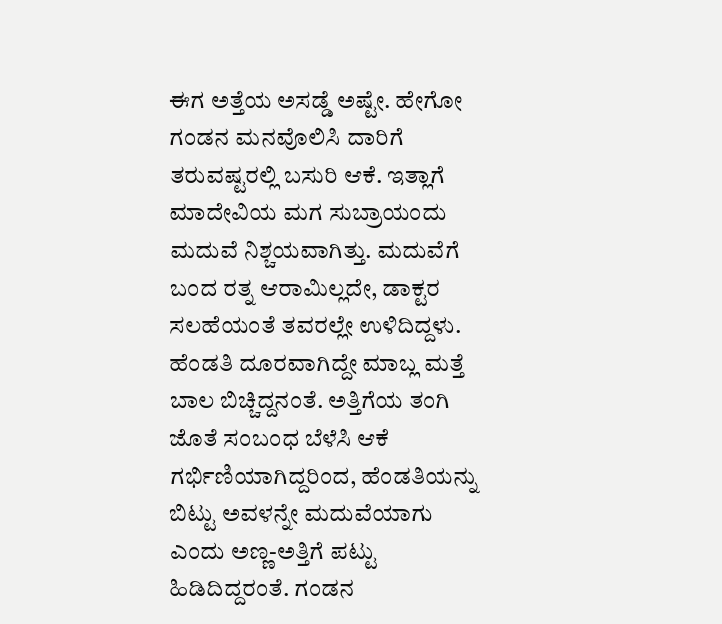ಈಗ ಅತ್ತೆಯ ಅಸಡ್ಡೆ ಅಷ್ಟೇ. ಹೇಗೋ ಗಂಡನ ಮನವೊಲಿಸಿ ದಾರಿಗೆ ತರುವಷ್ಟರಲ್ಲಿ ಬಸುರಿ ಆಕೆ. ಇತ್ಲಾಗೆ ಮಾದೇವಿಯ ಮಗ ಸುಬ್ರಾಯಂದು ಮದುವೆ ನಿಶ್ಚಯವಾಗಿತ್ತು. ಮದುವೆಗೆ ಬಂದ ರತ್ನ ಆರಾಮಿಲ್ಲದೇ, ಡಾಕ್ಟರ ಸಲಹೆಯಂತೆ ತವರಲ್ಲೇ ಉಳಿದಿದ್ದಳು. ಹೆಂಡತಿ ದೂರವಾಗಿದ್ದೇ ಮಾಬ್ಲ ಮತ್ತೆ ಬಾಲ ಬಿಚ್ಚಿದ್ದನಂತೆ. ಅತ್ತಿಗೆಯ ತಂಗಿ ಜೊತೆ ಸಂಬಂಧ ಬೆಳೆಸಿ ಆಕೆ ಗರ್ಭಿಣಿಯಾಗಿದ್ದರಿಂದ, ಹೆಂಡತಿಯನ್ನು ಬಿಟ್ಟು ಅವಳನ್ನೇ ಮದುವೆಯಾಗು ಎಂದು ಅಣ್ಣ-ಅತ್ತಿಗೆ ಪಟ್ಟು ಹಿಡಿದಿದ್ದರಂತೆ. ಗಂಡನ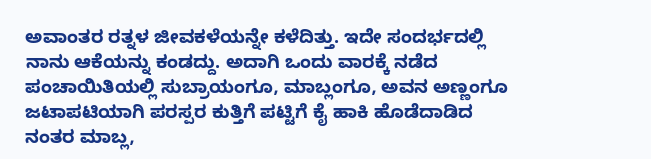ಅವಾಂತರ ರತ್ನಳ ಜೀವಕಳೆಯನ್ನೇ ಕಳೆದಿತ್ತು. ಇದೇ ಸಂದರ್ಭದಲ್ಲಿ ನಾನು ಆಕೆಯನ್ನು ಕಂಡದ್ದು. ಅದಾಗಿ ಒಂದು ವಾರಕ್ಕೆ ನಡೆದ ಪಂಚಾಯಿತಿಯಲ್ಲಿ ಸುಬ್ರಾಯಂಗೂ, ಮಾಬ್ಲಂಗೂ, ಅವನ ಅಣ್ಣಂಗೂ ಜಟಾಪಟಿಯಾಗಿ ಪರಸ್ಪರ ಕುತ್ತಿಗೆ ಪಟ್ಟಿಗೆ ಕೈ ಹಾಕಿ ಹೊಡೆದಾಡಿದ ನಂತರ ಮಾಬ್ಲ,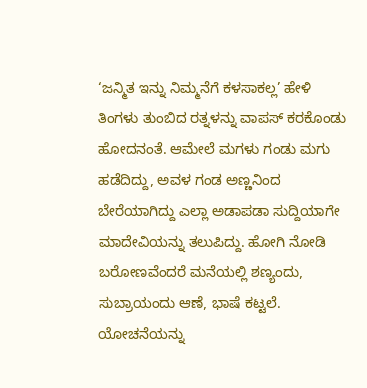‘ಜನ್ಮಿತ ಇನ್ನು ನಿಮ್ಮನೆಗೆ ಕಳಸಾಕಲ್ಲ’ ಹೇಳಿ ತಿಂಗಳು ತುಂಬಿದ ರತ್ನಳನ್ನು ವಾಪಸ್ ಕರಕೊಂಡು ಹೋದನಂತೆ. ಆಮೇಲೆ ಮಗಳು ಗಂಡು ಮಗು ಹಡೆದಿದ್ದು, ಅವಳ ಗಂಡ ಅಣ್ಣನಿಂದ ಬೇರೆಯಾಗಿದ್ದು ಎಲ್ಲಾ ಅಡಾಪಡಾ ಸುದ್ದಿಯಾಗೇ ಮಾದೇವಿಯನ್ನು ತಲುಪಿದ್ದು. ಹೋಗಿ ನೋಡಿ ಬರೋಣವೆಂದರೆ ಮನೆಯಲ್ಲಿ ಶಣ್ಯಂದು, ಸುಬ್ರಾಯಂದು ಆಣೆ, ಭಾಷೆ ಕಟ್ಟಲೆ.
ಯೋಚನೆಯನ್ನು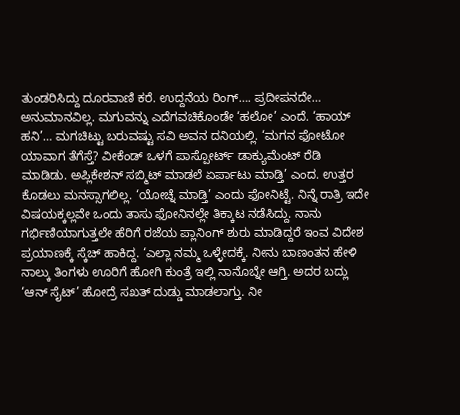ತುಂಡರಿಸಿದ್ದು ದೂರವಾಣಿ ಕರೆ. ಉದ್ದನೆಯ ರಿಂಗ್…. ಪ್ರದೀಪನದೇ… ಅನುಮಾನವಿಲ್ಲ. ಮಗುವನ್ನು ಎದೆಗವಚಿಕೊಂಡೇ ‘ಹಲೋ’ ಎಂದೆ. ‘ಹಾಯ್ ಹನಿ’… ಮಗಚಿಟ್ಟು ಬರುವಷ್ಟು ಸವಿ ಅವನ ದನಿಯಲ್ಲಿ. ‘ಮಗನ ಫೋಟೋ ಯಾವಾಗ ತೆಗೆಸ್ತೆ? ವೀಕೆಂಡ್ ಒಳಗೆ ಪಾಸ್ಪೋರ್ಟ್ ಡಾಕ್ಯುಮೆಂಟ್ ರೆಡಿ ಮಾಡಿಡು. ಅಪ್ಲಿಕೇಶನ್ ಸಬ್ಮಿಟ್ ಮಾಡಲೆ ಏರ್ಪಾಟು ಮಾಡ್ತಿ’ ಎಂದ. ಉತ್ತರ ಕೊಡಲು ಮನಸ್ಸಾಗಲಿಲ್ಲ. ‘ಯೋಚ್ನೆ ಮಾಡ್ತಿ’ ಎಂದು ಫೋನಿಟ್ಟೆ. ನಿನ್ನೆ ರಾತ್ರಿ ಇದೇ ವಿಷಯಕ್ಕಲ್ಲವೇ ಒಂದು ತಾಸು ಫೋನಿನಲ್ಲೇ ತಿಕ್ಕಾಟ ನಡೆಸಿದ್ದು. ನಾನು ಗರ್ಭಿಣಿಯಾಗುತ್ತಲೇ ಹೆರಿಗೆ ರಜೆಯ ಪ್ಲಾನಿಂಗ್ ಶುರು ಮಾಡಿದ್ದರೆ ಇಂವ ವಿದೇಶ ಪ್ರಯಾಣಕ್ಕೆ ಸ್ಕೆಚ್ ಹಾಕಿದ್ದ. ‘ಎಲ್ಲಾ ನಮ್ಮ ಒಳ್ಳೇದಕ್ಕೆ. ನೀನು ಬಾಣಂತನ ಹೇಳಿ ನಾಲ್ಕು ತಿಂಗಳು ಊರಿಗೆ ಹೋಗಿ ಕುಂತ್ರೆ ಇಲ್ಲಿ ನಾನೊಬ್ನೇ ಆಗ್ತಿ. ಅದರ ಬದ್ಲು ‘ಆನ್ ಸೈಟ್’ ಹೋದ್ರೆ ಸಖತ್ ದುಡ್ಡು ಮಾಡಲಾಗ್ತು. ನೀ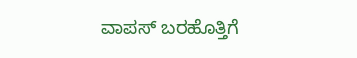ವಾಪಸ್ ಬರಹೊತ್ತಿಗೆ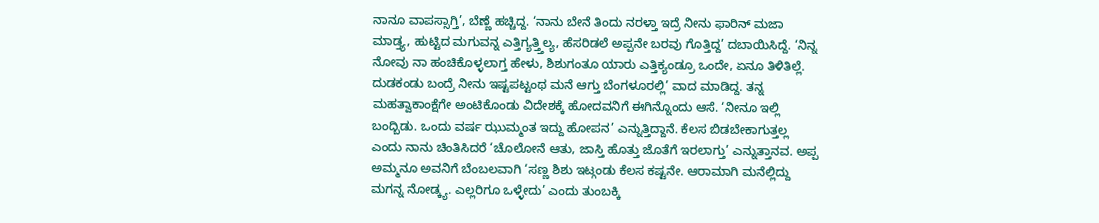ನಾನೂ ವಾಪಸ್ಸಾಗ್ತಿ’, ಬೆಣ್ಣೆ ಹಚ್ಚಿದ್ದ. ‘ನಾನು ಬೇನೆ ತಿಂದು ನರಳ್ತಾ ಇದ್ರೆ ನೀನು ಫಾರಿನ್ ಮಜಾ ಮಾಡ್ತ್ಯ, ಹುಟ್ಟಿದ ಮಗುವನ್ನ ಎತ್ತಿಗ್ಯತ್ತ್ತಿಲ್ಯ, ಹೆಸರಿಡಲೆ ಅಪ್ಪನೇ ಬರವು ಗೊತ್ತಿದ್ದ’ ದಬಾಯಿಸಿದ್ದೆ. ‘ನಿನ್ನ ನೋವು ನಾ ಹಂಚಿಕೊಳ್ಳಲಾಗ್ತ ಹೇಳು, ಶಿಶುಗಂತೂ ಯಾರು ಎತ್ತಿಕ್ಯಂಡ್ರೂ ಒಂದೇ, ಏನೂ ತಿಳಿತಿಲ್ಲೆ. ದುಡಕಂಡು ಬಂದ್ರೆ ನೀನು ಇಷ್ಟಪಟ್ಟಂಥ ಮನೆ ಆಗ್ತು ಬೆಂಗಳೂರಲ್ಲಿ’ ವಾದ ಮಾಡಿದ್ದ. ತನ್ನ ಮಹತ್ವಾಕಾಂಕ್ಷೆಗೇ ಅಂಟಿಕೊಂಡು ವಿದೇಶಕ್ಕೆ ಹೋದವನಿಗೆ ಈಗಿನ್ನೊಂದು ಆಸೆ. ‘ನೀನೂ ಇಲ್ಲಿ ಬಂದ್ಬಿಡು. ಒಂದು ವರ್ಷ ಝುಮ್ಮಂತ ಇದ್ದು ಹೋಪನ’ ಎನ್ನುತ್ತಿದ್ದಾನೆ. ಕೆಲಸ ಬಿಡಬೇಕಾಗುತ್ತಲ್ಲ ಎಂದು ನಾನು ಚಿಂತಿಸಿದರೆ ‘ಚೊಲೋನೆ ಆತು, ಜಾಸ್ತಿ ಹೊತ್ತು ಜೊತೆಗೆ ಇರಲಾಗ್ತು’ ಎನ್ನುತ್ತಾನವ. ಅಪ್ಪ ಅಮ್ಮನೂ ಅವನಿಗೆ ಬೆಂಬಲವಾಗಿ ‘ಸಣ್ಣ ಶಿಶು ಇಟ್ಗಂಡು ಕೆಲಸ ಕಷ್ಟನೇ. ಆರಾಮಾಗಿ ಮನೆಲ್ಲಿದ್ದು ಮಗನ್ನ ನೋಡ್ಕ್ಯ. ಎಲ್ಲರಿಗೂ ಒಳ್ಳೇದು’ ಎಂದು ತುಂಬಕ್ಕಿ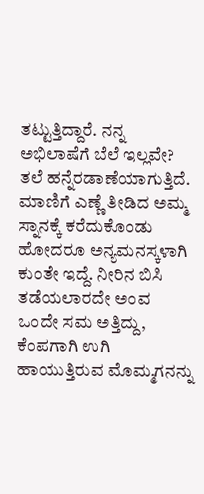ತಟ್ಟುತ್ತಿದ್ದಾರೆ. ನನ್ನ ಅಭಿಲಾಷೆಗೆ ಬೆಲೆ ಇಲ್ಲವೇ? ತಲೆ ಹನ್ನೆರಡಾಣೆಯಾಗುತ್ತಿದೆ.
ಮಾಣಿಗೆ ಎಣ್ಣೆ ತೀಡಿದ ಅಮ್ಮ ಸ್ನಾನಕ್ಕೆ ಕರೆದುಕೊಂಡು ಹೋದರೂ ಅನ್ಯಮನಸ್ಕಳಾಗಿ ಕುಂತೇ ಇದ್ದೆ. ನೀರಿನ ಬಿಸಿ ತಡೆಯಲಾರದೇ ಅಂವ ಒಂದೇ ಸಮ ಅತ್ತಿದ್ದು, ಕೆಂಪಗಾಗಿ ಉಗಿ ಹಾಯುತ್ತಿರುವ ಮೊಮ್ಮಗನನ್ನು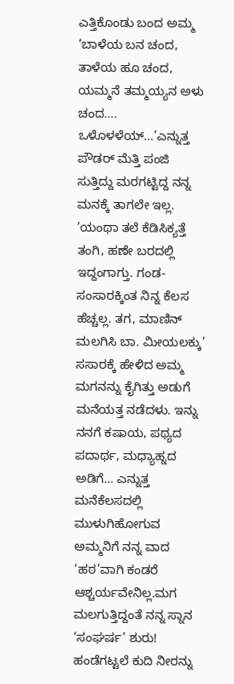ಎತ್ತಿಕೊಂಡು ಬಂದ ಅಮ್ಮ ‘ಬಾಳೆಯ ಬನ ಚಂದ, ತಾಳೆಯ ಹೂ ಚಂದ, ಯಮ್ಮನೆ ತಮ್ಮಯ್ಯನ ಅಳು ಚಂದ…. ಒಳೊಳಳೆಯ್…’ಎನ್ನುತ್ತ ಪೌಡರ್ ಮೆತ್ತಿ ಪಂಜಿ ಸುತ್ತಿದ್ದು ಮರಗಟ್ಟಿದ್ದ ನನ್ನ ಮನಕ್ಕೆ ತಾಗಲೇ ಇಲ್ಲ. ‘ಯಂಥಾ ತಲೆ ಕೆಡಿಸಿಕ್ಯತ್ತೆ ತಂಗಿ, ಹಣೇ ಬರದಲ್ಲಿ ಇದ್ದಂಗಾಗ್ತು. ಗಂಡ-ಸಂಸಾರಕ್ಕಿಂತ ನಿನ್ನ ಕೆಲಸ ಹೆಚ್ಚಲ್ಲ. ತಗ, ಮಾಣಿನ್ ಮಲಗಿಸಿ ಬಾ. ಮೀಯಲಕ್ಕು’ ಸಸಾರಕ್ಕೆ ಹೇಳಿದ ಅಮ್ಮ ಮಗನನ್ನು ಕೈಗಿತ್ತು ಅಡುಗೆ ಮನೆಯತ್ತ ನಡೆದಳು. ಇನ್ನು ನನಗೆ ಕಷಾಯ, ಪಥ್ಯದ ಪದಾರ್ಥ, ಮಧ್ಯಾಹ್ನದ ಅಡಿಗೆ… ಎನ್ನುತ್ತ ಮನೆಕೆಲಸದಲ್ಲಿ ಮುಳುಗಿಹೋಗುವ ಅಮ್ಮನಿಗೆ ನನ್ನ ವಾದ ‘ಹಠ’ವಾಗಿ ಕಂಡರೆ ಆಶ್ಚರ್ಯವೇನಿಲ್ಲ.ಮಗ ಮಲಗುತ್ತಿದ್ದಂತೆ ನನ್ನ ಸ್ನಾನ ‘ಸಂಘರ್ಷ’ ಶುರು! ಹಂಡೆಗಟ್ಟಲೆ ಕುದಿ ನೀರನ್ನು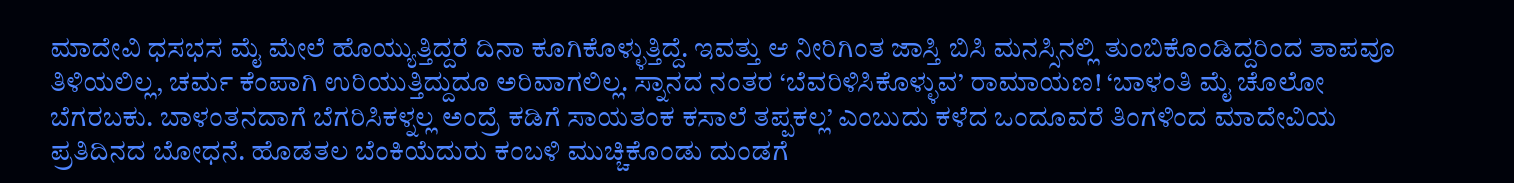ಮಾದೇವಿ ಧಸಭಸ ಮೈ ಮೇಲೆ ಹೊಯ್ಯುತ್ತಿದ್ದರೆ ದಿನಾ ಕೂಗಿಕೊಳ್ಳುತ್ತಿದ್ದೆ. ಇವತ್ತು ಆ ನೀರಿಗಿಂತ ಜಾಸ್ತಿ ಬಿಸಿ ಮನಸ್ಸಿನಲ್ಲಿ ತುಂಬಿಕೊಂಡಿದ್ದರಿಂದ ತಾಪವೂ ತಿಳಿಯಲಿಲ್ಲ, ಚರ್ಮ ಕೆಂಪಾಗಿ ಉರಿಯುತ್ತಿದ್ದುದೂ ಅರಿವಾಗಲಿಲ್ಲ. ಸ್ನಾನದ ನಂತರ ‘ಬೆವರಿಳಿಸಿಕೊಳ್ಳುವ’ ರಾಮಾಯಣ! ‘ಬಾಳಂತಿ ಮೈ ಚೊಲೋ ಬೆಗರಬಕು. ಬಾಳಂತನದಾಗೆ ಬೆಗರಿಸಿಕಳ್ನಲ್ಲ ಅಂದ್ರೆ ಕಡಿಗೆ ಸಾಯತಂಕ ಕಸಾಲೆ ತಪ್ಪಕಲ್ಲ’ ಎಂಬುದು ಕಳೆದ ಒಂದೂವರೆ ತಿಂಗಳಿಂದ ಮಾದೇವಿಯ ಪ್ರತಿದಿನದ ಬೋಧನೆ. ಹೊಡತಲ ಬೆಂಕಿಯೆದುರು ಕಂಬಳಿ ಮುಚ್ಚಿಕೊಂಡು ದುಂಡಗೆ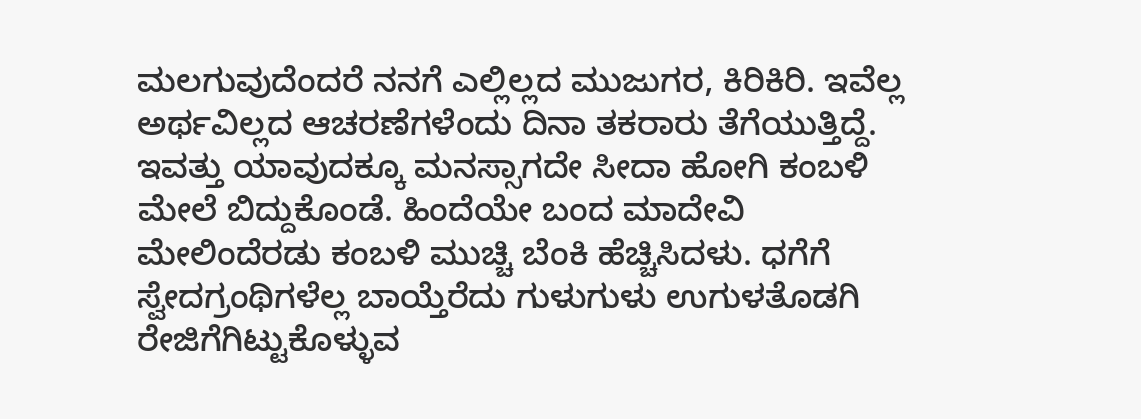ಮಲಗುವುದೆಂದರೆ ನನಗೆ ಎಲ್ಲಿಲ್ಲದ ಮುಜುಗರ, ಕಿರಿಕಿರಿ. ಇವೆಲ್ಲ ಅರ್ಥವಿಲ್ಲದ ಆಚರಣೆಗಳೆಂದು ದಿನಾ ತಕರಾರು ತೆಗೆಯುತ್ತಿದ್ದೆ. ಇವತ್ತು ಯಾವುದಕ್ಕೂ ಮನಸ್ಸಾಗದೇ ಸೀದಾ ಹೋಗಿ ಕಂಬಳಿ ಮೇಲೆ ಬಿದ್ದುಕೊಂಡೆ. ಹಿಂದೆಯೇ ಬಂದ ಮಾದೇವಿ ಮೇಲಿಂದೆರಡು ಕಂಬಳಿ ಮುಚ್ಚಿ ಬೆಂಕಿ ಹೆಚ್ಚಿಸಿದಳು. ಧಗೆಗೆ ಸ್ವೇದಗ್ರಂಥಿಗಳೆಲ್ಲ ಬಾಯ್ತೆರೆದು ಗುಳುಗುಳು ಉಗುಳತೊಡಗಿ ರೇಜಿಗೆಗಿಟ್ಟುಕೊಳ್ಳುವ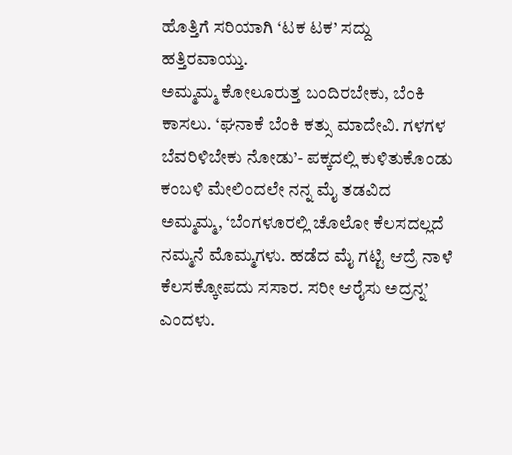ಹೊತ್ತಿಗೆ ಸರಿಯಾಗಿ ‘ಟಕ ಟಕ’ ಸದ್ದು ಹತ್ತಿರವಾಯ್ತು.
ಅಮ್ಮಮ್ಮ ಕೋಲೂರುತ್ತ ಬಂದಿರಬೇಕು, ಬೆಂಕಿ ಕಾಸಲು. ‘ಘನಾಕೆ ಬೆಂಕಿ ಕತ್ಸು ಮಾದೇವಿ. ಗಳಗಳ ಬೆವರಿಳಿಬೇಕು ನೋಡು’- ಪಕ್ಕದಲ್ಲಿ ಕುಳಿತುಕೊಂಡು ಕಂಬಳಿ ಮೇಲಿಂದಲೇ ನನ್ನ ಮೈ ತಡವಿದ ಅಮ್ಮಮ್ಮ, ‘ಬೆಂಗಳೂರಲ್ಲಿ ಚೊಲೋ ಕೆಲಸದಲ್ಲದೆ ನಮ್ಮನೆ ಮೊಮ್ಮಗಳು. ಹಡೆದ ಮೈ ಗಟ್ಟಿ ಆದ್ರೆ ನಾಳೆ ಕೆಲಸಕ್ಕೋಪದು ಸಸಾರ. ಸರೀ ಆರೈಸು ಅದ್ರನ್ನ’ ಎಂದಳು.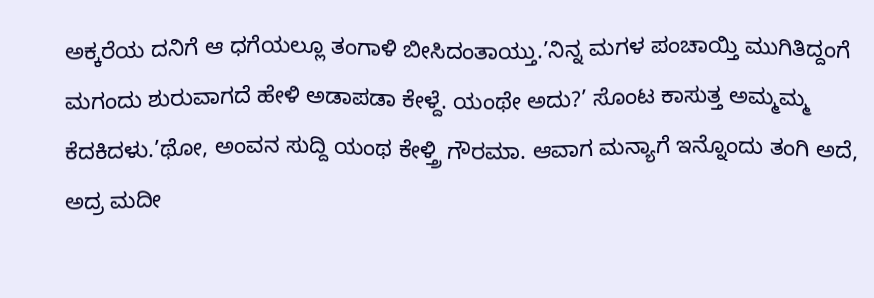ಅಕ್ಕರೆಯ ದನಿಗೆ ಆ ಧಗೆಯಲ್ಲೂ ತಂಗಾಳಿ ಬೀಸಿದಂತಾಯ್ತು.’ನಿನ್ನ ಮಗಳ ಪಂಚಾಯ್ತಿ ಮುಗಿತಿದ್ದಂಗೆ ಮಗಂದು ಶುರುವಾಗದೆ ಹೇಳಿ ಅಡಾಪಡಾ ಕೇಳ್ದೆ. ಯಂಥೇ ಅದು?’ ಸೊಂಟ ಕಾಸುತ್ತ ಅಮ್ಮಮ್ಮ ಕೆದಕಿದಳು.’ಥೋ, ಅಂವನ ಸುದ್ದಿ ಯಂಥ ಕೇಳ್ತ್ರಿ ಗೌರಮಾ. ಆವಾಗ ಮನ್ಯಾಗೆ ಇನ್ನೊಂದು ತಂಗಿ ಅದೆ, ಅದ್ರ ಮದೀ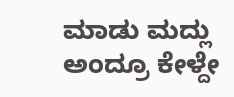ಮಾಡು ಮದ್ಲು ಅಂದ್ರೂ ಕೇಳ್ದೇ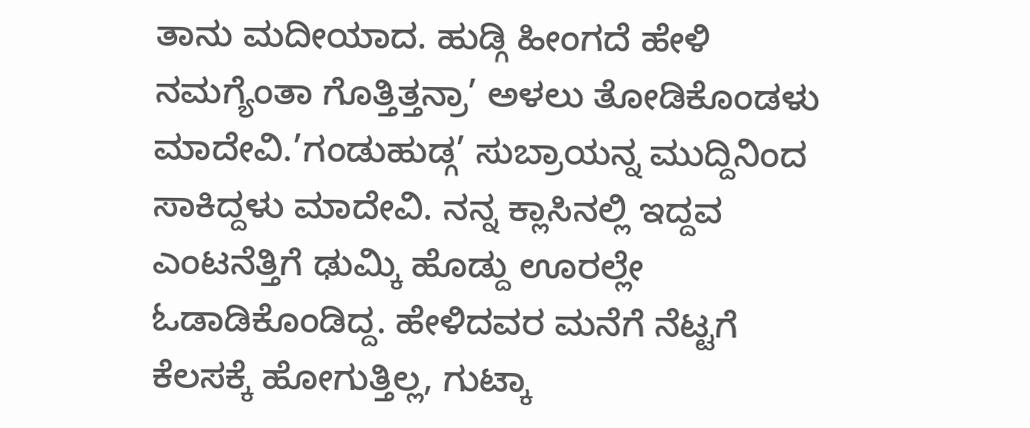ತಾನು ಮದೀಯಾದ. ಹುಡ್ಗಿ ಹೀಂಗದೆ ಹೇಳಿ ನಮಗ್ಯೆಂತಾ ಗೊತ್ತಿತ್ತನ್ರಾ’ ಅಳಲು ತೋಡಿಕೊಂಡಳು ಮಾದೇವಿ.’ಗಂಡುಹುಡ್ಗ’ ಸುಬ್ರಾಯನ್ನ ಮುದ್ದಿನಿಂದ ಸಾಕಿದ್ದಳು ಮಾದೇವಿ. ನನ್ನ ಕ್ಲಾಸಿನಲ್ಲಿ ಇದ್ದವ ಎಂಟನೆತ್ತಿಗೆ ಢುಮ್ಕಿ ಹೊಡ್ದು ಊರಲ್ಲೇ ಓಡಾಡಿಕೊಂಡಿದ್ದ. ಹೇಳಿದವರ ಮನೆಗೆ ನೆಟ್ಟಗೆ ಕೆಲಸಕ್ಕೆ ಹೋಗುತ್ತಿಲ್ಲ, ಗುಟ್ಕಾ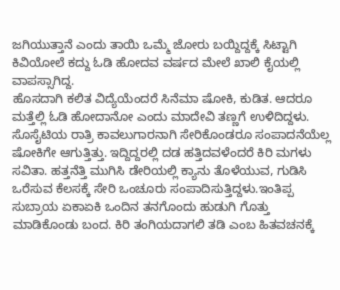ಜಗಿಯುತ್ತಾನೆ ಎಂದು ತಾಯಿ ಒಮ್ಮೆ ಜೋರು ಬಯ್ದಿದ್ದಕ್ಕೆ ಸಿಟ್ಟಾಗಿ ಕಿವಿಯೋಲೆ ಕದ್ದು ಓಡಿ ಹೋದವ ವರ್ಷದ ಮೇಲೆ ಖಾಲಿ ಕೈಯಲ್ಲಿ ವಾಪಸ್ಸಾಗಿದ್ದ.
ಹೊಸದಾಗಿ ಕಲಿತ ವಿದ್ಯೆಯೆಂದರೆ ಸಿನೆಮಾ ಷೋಕಿ, ಕುಡಿತ. ಆದರೂ ಮತ್ತೆಲ್ಲಿ ಓಡಿ ಹೋದಾನೋ ಎಂದು ಮಾದೇವಿ ತಣ್ಣಗೆ ಉಳಿದಿದ್ದಳು. ಸೊಸೈಟಿಯ ರಾತ್ರಿ ಕಾವಲುಗಾರನಾಗಿ ಸೇರಿಕೊಂಡರೂ ಸಂಪಾದನೆಯೆಲ್ಲ ಷೋಕಿಗೇ ಆಗುತ್ತಿತ್ತು. ಇದ್ದಿದ್ದರಲ್ಲಿ ದಡ ಹತ್ತಿದವಳೆಂದರೆ ಕಿರಿ ಮಗಳು ಸವಿತಾ. ಹತ್ತನೆತ್ತಿ ಮುಗಿಸಿ ಡೇರಿಯಲ್ಲಿ ಕ್ಯಾನು ತೊಳೆಯುವ, ಗುಡಿಸಿ ಒರೆಸುವ ಕೆಲಸಕ್ಕೆ ಸೇರಿ ಒಂಚೂರು ಸಂಪಾದಿಸುತ್ತಿದ್ದಳು.ಇಂತಿಪ್ಪ ಸುಬ್ರಾಯ ಏಕಾಏಕಿ ಒಂದಿನ ತನಗೊಂದು ಹುಡುಗಿ ಗೊತ್ತು ಮಾಡಿಕೊಂಡು ಬಂದ. ಕಿರಿ ತಂಗಿಯದಾಗಲಿ ತಡಿ ಎಂಬ ಹಿತವಚನಕ್ಕೆ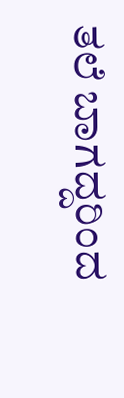ತಲೆ ಬಾಗದ್ದರಿಂದ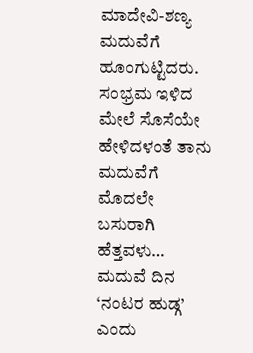ಮಾದೇವಿ-ಶಣ್ಯ ಮದುವೆಗೆ ಹೂಂಗುಟ್ಟಿದರು. ಸಂಭ್ರಮ ಇಳಿದ ಮೇಲೆ ಸೊಸೆಯೇ ಹೇಳಿದಳಂತೆ ತಾನು ಮದುವೆಗೆ ಮೊದಲೇ ಬಸುರಾಗಿ ಹೆತ್ತವಳು… ಮದುವೆ ದಿನ ‘ನಂಟರ ಹುಡ್ಗ’ ಎಂದು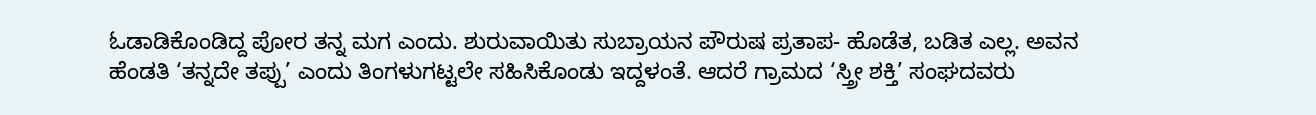ಓಡಾಡಿಕೊಂಡಿದ್ದ ಪೋರ ತನ್ನ ಮಗ ಎಂದು. ಶುರುವಾಯಿತು ಸುಬ್ರಾಯನ ಪೌರುಷ ಪ್ರತಾಪ- ಹೊಡೆತ, ಬಡಿತ ಎಲ್ಲ. ಅವನ ಹೆಂಡತಿ ‘ತನ್ನದೇ ತಪ್ಪು’ ಎಂದು ತಿಂಗಳುಗಟ್ಟಲೇ ಸಹಿಸಿಕೊಂಡು ಇದ್ದಳಂತೆ. ಆದರೆ ಗ್ರಾಮದ ‘ಸ್ತ್ರೀ ಶಕ್ತಿ’ ಸಂಘದವರು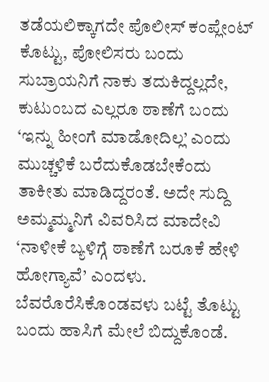ತಡೆಯಲಿಕ್ಕಾಗದೇ ಪೊಲೀಸ್ ಕಂಪ್ಲೇಂಟ್ ಕೊಟ್ಟು, ಪೋಲಿಸರು ಬಂದು ಸುಬ್ರಾಯನಿಗೆ ನಾಕು ತದುಕಿದ್ದಲ್ಲದೇ, ಕುಟುಂಬದ ಎಲ್ಲರೂ ಠಾಣೆಗೆ ಬಂದು ‘ಇನ್ನು ಹೀಂಗೆ ಮಾಡೋದಿಲ್ಲ’ ಎಂದು ಮುಚ್ಚಳಿಕೆ ಬರೆದುಕೊಡಬೇಕೆಂದು ತಾಕೀತು ಮಾಡಿದ್ದರಂತೆ. ಅದೇ ಸುದ್ದಿ ಅಮ್ಮಮ್ಮನಿಗೆ ವಿವರಿಸಿದ ಮಾದೇವಿ ‘ನಾಳೀಕೆ ಬ್ಯಳಿಗ್ಗೆ ಠಾಣೆಗೆ ಬರೂಕೆ ಹೇಳಿ ಹೋಗ್ಯಾವೆ’ ಎಂದಳು.
ಬೆವರೊರೆಸಿಕೊಂಡವಳು ಬಟ್ಟೆ ತೊಟ್ಟು ಬಂದು ಹಾಸಿಗೆ ಮೇಲೆ ಬಿದ್ದುಕೊಂಡೆ.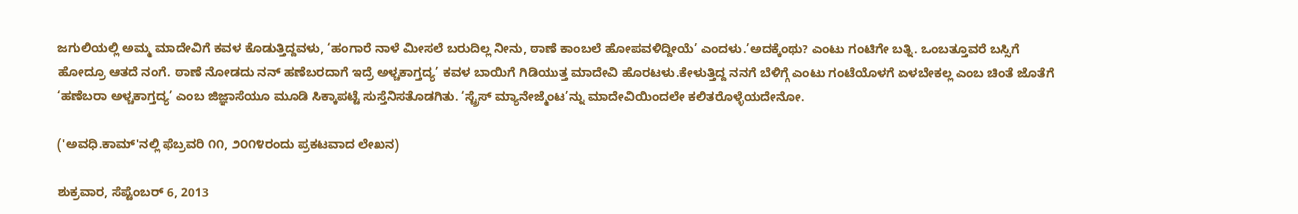ಜಗುಲಿಯಲ್ಲಿ ಅಮ್ಮ ಮಾದೇವಿಗೆ ಕವಳ ಕೊಡುತ್ತಿದ್ದವಳು, ‘ಹಂಗಾರೆ ನಾಳೆ ಮೀಸಲೆ ಬರುದಿಲ್ಲ ನೀನು, ಠಾಣೆ ಕಾಂಬಲೆ ಹೋಪವಳಿದ್ದೀಯೆ’ ಎಂದಳು.’ಅದಕ್ಕೆಂಥು? ಎಂಟು ಗಂಟಿಗೇ ಬತ್ನಿ. ಒಂಬತ್ತೂವರೆ ಬಸ್ಸಿಗೆ ಹೋದ್ರೂ ಆತದೆ ನಂಗೆ. ಠಾಣೆ ನೋಡದು ನನ್ ಹಣೆಬರದಾಗೆ ಇದ್ರೆ ಅಳ್ಚಕಾಗ್ತದ್ಯ’ ಕವಳ ಬಾಯಿಗೆ ಗಿಡಿಯುತ್ತ ಮಾದೇವಿ ಹೊರಟಳು.ಕೇಳುತ್ತಿದ್ದ ನನಗೆ ಬೆಳಿಗ್ಗೆ ಎಂಟು ಗಂಟೆಯೊಳಗೆ ಏಳಬೇಕಲ್ಲ ಎಂಬ ಚಿಂತೆ ಜೊತೆಗೆ ‘ಹಣೆಬರಾ ಅಳ್ಚಕಾಗ್ತದ್ಯ’ ಎಂಬ ಜಿಜ್ಞಾಸೆಯೂ ಮೂಡಿ ಸಿಕ್ಕಾಪಟ್ಟೆ ಸುಸ್ತೆನಿಸತೊಡಗಿತು. ‘ಸ್ಟ್ರೆಸ್ ಮ್ಯಾನೇಜ್ಮೆಂಟ’ನ್ನು ಮಾದೇವಿಯಿಂದಲೇ ಕಲಿತರೊಳ್ಳೆಯದೇನೋ.

('ಅವಧಿ.ಕಾಮ್'ನಲ್ಲಿ ಫೆಬ್ರವರಿ ೧೧, ೨೦೧೪ರಂದು ಪ್ರಕಟವಾದ ಲೇಖನ)

ಶುಕ್ರವಾರ, ಸೆಪ್ಟೆಂಬರ್ 6, 2013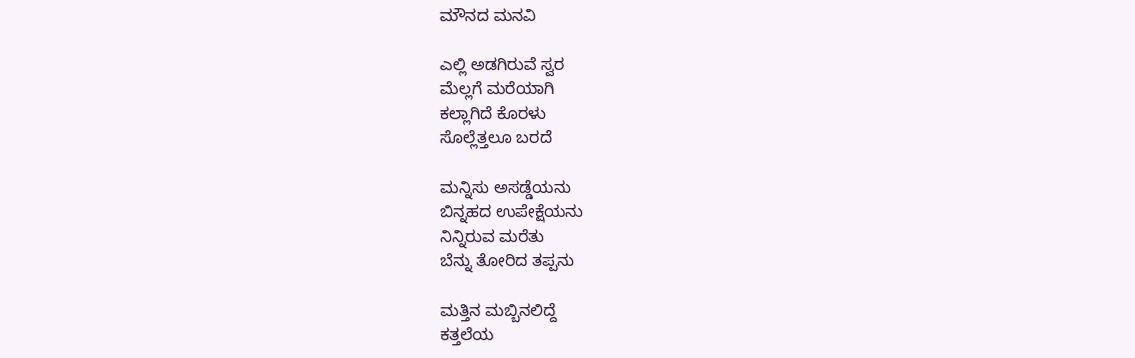ಮೌನದ ಮನವಿ

ಎಲ್ಲಿ ಅಡಗಿರುವೆ ಸ್ವರ
ಮೆಲ್ಲಗೆ ಮರೆಯಾಗಿ
ಕಲ್ಲಾಗಿದೆ ಕೊರಳು
ಸೊಲ್ಲೆತ್ತಲೂ ಬರದೆ

ಮನ್ನಿಸು ಅಸಡ್ಡೆಯನು
ಬಿನ್ನಹದ ಉಪೇಕ್ಷೆಯನು
ನಿನ್ನಿರುವ ಮರೆತು
ಬೆನ್ನು ತೋರಿದ ತಪ್ಪನು

ಮತ್ತಿನ ಮಬ್ಬಿನಲಿದ್ದೆ
ಕತ್ತಲೆಯ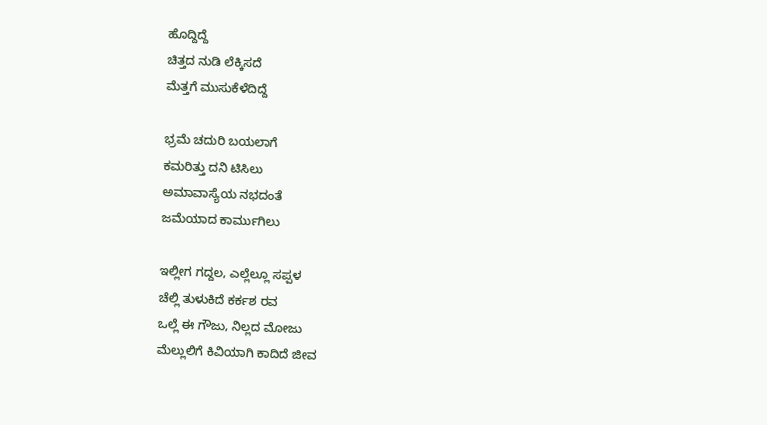ಹೊದ್ದಿದ್ದೆ
ಚಿತ್ತದ ನುಡಿ ಲೆಕ್ಕಿಸದೆ
ಮೆತ್ತಗೆ ಮುಸುಕೆಳೆದಿದ್ದೆ

ಭ್ರಮೆ ಚದುರಿ ಬಯಲಾಗೆ
ಕಮರಿತ್ತು ದನಿ ಟಿಸಿಲು
ಅಮಾವಾಸ್ಯೆಯ ನಭದಂತೆ
ಜಮೆಯಾದ ಕಾರ್ಮುಗಿಲು

ಇಲ್ಲೀಗ ಗದ್ದಲ, ಎಲ್ಲೆಲ್ಲೂ ಸಪ್ಪಳ
ಚೆಲ್ಲಿ ತುಳುಕಿದೆ ಕರ್ಕಶ ರವ
ಒಲ್ಲೆ ಈ ಗೌಜು, ನಿಲ್ಲದ ಮೋಜು
ಮೆಲ್ಲುಲಿಗೆ ಕಿವಿಯಾಗಿ ಕಾದಿದೆ ಜೀವ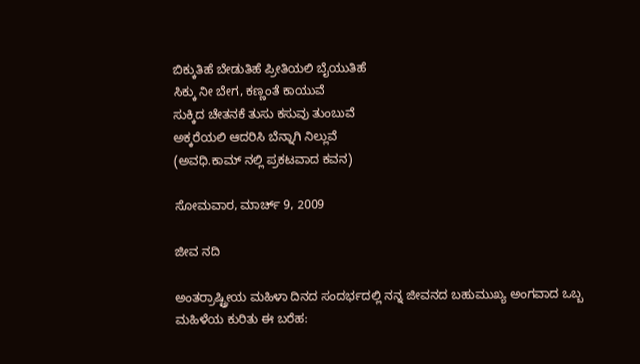ಬಿಕ್ಕುತಿಹೆ ಬೇಡುತಿಹೆ ಪ್ರೀತಿಯಲಿ ಬೈಯುತಿಹೆ
ಸಿಕ್ಕು ನೀ ಬೇಗ, ಕಣ್ಣಂತೆ ಕಾಯುವೆ
ಸುಕ್ಕಿದ ಚೇತನಕೆ ತುಸು ಕಸುವು ತುಂಬುವೆ
ಅಕ್ಕರೆಯಲಿ ಆದರಿಸಿ ಬೆನ್ನಾಗಿ ನಿಲ್ಲುವೆ
(ಅವಧಿ.ಕಾಮ್ ನಲ್ಲಿ ಪ್ರಕಟವಾದ ಕವನ)

ಸೋಮವಾರ, ಮಾರ್ಚ್ 9, 2009

ಜೀವ ನದಿ

ಅಂತರ್ರಾಷ್ಟ್ರೀಯ ಮಹಿಳಾ ದಿನದ ಸಂದರ್ಭದಲ್ಲಿ ನನ್ನ ಜೀವನದ ಬಹುಮುಖ್ಯ ಅಂಗವಾದ ಒಬ್ಬ ಮಹಿಳೆಯ ಕುರಿತು ಈ ಬರೆಹ: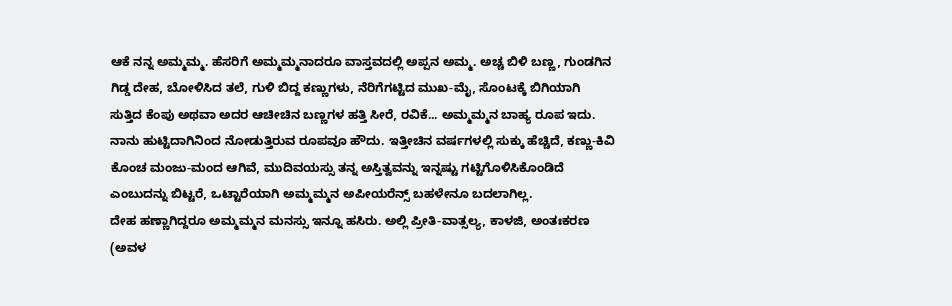ಆಕೆ ನನ್ನ ಅಮ್ಮಮ್ಮ. ಹೆಸರಿಗೆ ಅಮ್ಮಮ್ಮನಾದರೂ ವಾಸ್ತವದಲ್ಲಿ ಅಪ್ಪನ ಅಮ್ಮ. ಅಚ್ಚ ಬಿಳಿ ಬಣ್ಣ, ಗುಂಡಗಿನ ಗಿಡ್ಡ ದೇಹ, ಬೋಳಿಸಿದ ತಲೆ, ಗುಳಿ ಬಿದ್ದ ಕಣ್ಣುಗಳು, ನೆರಿಗೆಗಟ್ಟಿದ ಮುಖ-ಮೈ, ಸೊಂಟಕ್ಕೆ ಬಿಗಿಯಾಗಿ ಸುತ್ತಿದ ಕೆಂಪು ಅಥವಾ ಅದರ ಆಚೀಚಿನ ಬಣ್ಣಗಳ ಹತ್ತಿ ಸೀರೆ, ರವಿಕೆ... ಅಮ್ಮಮ್ಮನ ಬಾಹ್ಯ ರೂಪ ಇದು. ನಾನು ಹುಟ್ಟಿದಾಗಿನಿಂದ ನೋಡುತ್ತಿರುವ ರೂಪವೂ ಹೌದು. ಇತ್ತೀಚಿನ ವರ್ಷಗಳಲ್ಲಿ ಸುಕ್ಕು ಹೆಚ್ಚಿದೆ, ಕಣ್ಣು-ಕಿವಿ ಕೊಂಚ ಮಂಜು-ಮಂದ ಆಗಿವೆ, ಮುದಿವಯಸ್ಸು ತನ್ನ ಅಸ್ತಿತ್ವವನ್ನು ಇನ್ನಷ್ಟು ಗಟ್ಟಿಗೊಳಿಸಿಕೊಂಡಿದೆ ಎಂಬುದನ್ನು ಬಿಟ್ಟರೆ, ಒಟ್ಟಾರೆಯಾಗಿ ಅಮ್ಮಮ್ಮನ ಅಪೀಯರೆನ್ಸ್ ಬಹಳೇನೂ ಬದಲಾಗಿಲ್ಲ.
ದೇಹ ಹಣ್ಣಾಗಿದ್ದರೂ ಅಮ್ಮಮ್ಮನ ಮನಸ್ಸು ಇನ್ನೂ ಹಸಿರು. ಅಲ್ಲಿ ಪ್ರೀತಿ-ವಾತ್ಸಲ್ಯ, ಕಾಳಜಿ, ಅಂತಃಕರಣ (ಅವಳ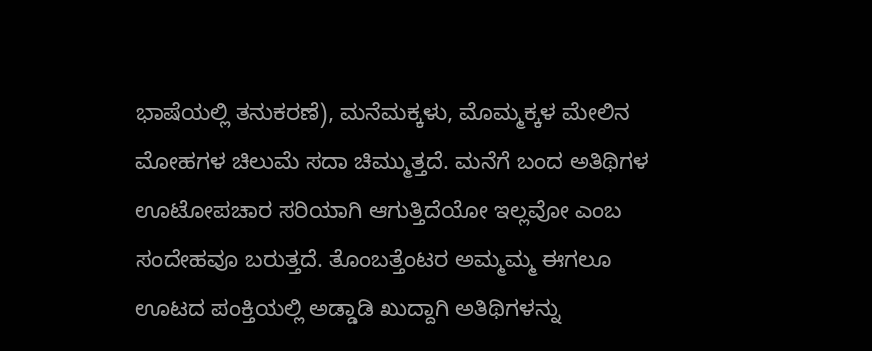ಭಾಷೆಯಲ್ಲಿ ತನುಕರಣೆ), ಮನೆಮಕ್ಕಳು, ಮೊಮ್ಮಕ್ಕಳ ಮೇಲಿನ ಮೋಹಗಳ ಚಿಲುಮೆ ಸದಾ ಚಿಮ್ಮುತ್ತದೆ. ಮನೆಗೆ ಬಂದ ಅತಿಥಿಗಳ ಊಟೋಪಚಾರ ಸರಿಯಾಗಿ ಆಗುತ್ತಿದೆಯೋ ಇಲ್ಲವೋ ಎಂಬ ಸಂದೇಹವೂ ಬರುತ್ತದೆ. ತೊಂಬತ್ತೆಂಟರ ಅಮ್ಮಮ್ಮ ಈಗಲೂ ಊಟದ ಪಂಕ್ತಿಯಲ್ಲಿ ಅಡ್ಡಾಡಿ ಖುದ್ದಾಗಿ ಅತಿಥಿಗಳನ್ನು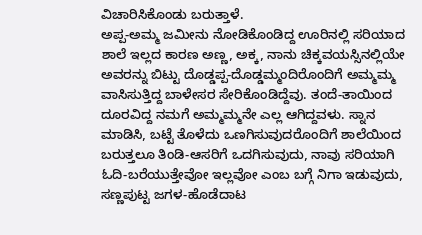ವಿಚಾರಿಸಿಕೊಂಡು ಬರುತ್ತಾಳೆ.
ಅಪ್ಪ-ಅಮ್ಮ ಜಮೀನು ನೋಡಿಕೊಂಡಿದ್ದ ಊರಿನಲ್ಲಿ ಸರಿಯಾದ ಶಾಲೆ ಇಲ್ಲದ ಕಾರಣ ಅಣ್ಣ, ಅಕ್ಕ, ನಾನು ಚಿಕ್ಕವಯಸ್ಸಿನಲ್ಲಿಯೇ ಅವರನ್ನು ಬಿಟ್ಟು ದೊಡ್ಡಪ್ಪ-ದೊಡ್ಡಮ್ಮಂದಿರೊಂದಿಗೆ ಅಮ್ಮಮ್ಮ ವಾಸಿಸುತ್ತಿದ್ದ ಬಾಳೇಸರ ಸೇರಿಕೊಂಡಿದ್ದೆವು. ತಂದೆ-ತಾಯಿಂದ ದೂರವಿದ್ದ ನಮಗೆ ಅಮ್ಮಮ್ಮನೇ ಎಲ್ಲ ಆಗಿದ್ದವಳು. ಸ್ನಾನ ಮಾಡಿಸಿ, ಬಟ್ಟೆ ತೊಳೆದು ಒಣಗಿಸುವುದರೊಂದಿಗೆ ಶಾಲೆಯಿಂದ ಬರುತ್ತಲೂ ತಿಂಡಿ-ಆಸರಿಗೆ ಒದಗಿಸುವುದು, ನಾವು ಸರಿಯಾಗಿ ಓದಿ-ಬರೆಯುತ್ತೇವೋ ಇಲ್ಲವೋ ಎಂಬ ಬಗ್ಗೆ ನಿಗಾ ಇಡುವುದು, ಸಣ್ಣಪುಟ್ಟ ಜಗಳ-ಹೊಡೆದಾಟ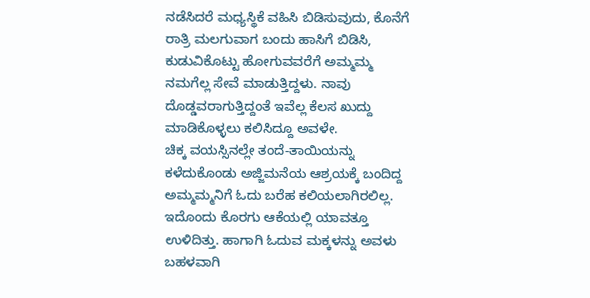ನಡೆಸಿದರೆ ಮಧ್ಯಸ್ಥಿಕೆ ವಹಿಸಿ ಬಿಡಿಸುವುದು, ಕೊನೆಗೆ ರಾತ್ರಿ ಮಲಗುವಾಗ ಬಂದು ಹಾಸಿಗೆ ಬಿಡಿಸಿ, ಕುಡುವಿಕೊಟ್ಟು ಹೋಗುವವರೆಗೆ ಅಮ್ಮಮ್ಮ ನಮಗೆಲ್ಲ ಸೇವೆ ಮಾಡುತ್ತಿದ್ದಳು. ನಾವು ದೊಡ್ಡವರಾಗುತ್ತಿದ್ದಂತೆ ಇವೆಲ್ಲ ಕೆಲಸ ಖುದ್ದು ಮಾಡಿಕೊಳ್ಳಲು ಕಲಿಸಿದ್ದೂ ಅವಳೇ.
ಚಿಕ್ಕ ವಯಸ್ಸಿನಲ್ಲೇ ತಂದೆ-ತಾಯಿಯನ್ನು ಕಳೆದುಕೊಂಡು ಅಜ್ಜಿಮನೆಯ ಆಶ್ರಯಕ್ಕೆ ಬಂದಿದ್ದ ಅಮ್ಮಮ್ಮನಿಗೆ ಓದು ಬರೆಹ ಕಲಿಯಲಾಗಿರಲಿಲ್ಲ. ಇದೊಂದು ಕೊರಗು ಆಕೆಯಲ್ಲಿ ಯಾವತ್ತೂ ಉಳಿದಿತ್ತು. ಹಾಗಾಗಿ ಓದುವ ಮಕ್ಕಳನ್ನು ಅವಳು ಬಹಳವಾಗಿ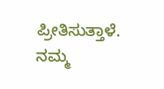ಪ್ರೀತಿಸುತ್ತಾಳೆ. ನಮ್ಮ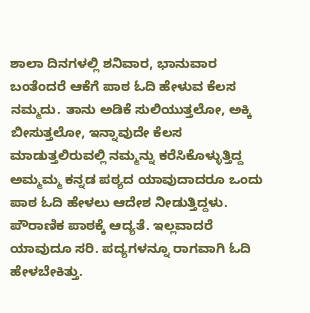ಶಾಲಾ ದಿನಗಳಲ್ಲಿ ಶನಿವಾರ, ಭಾನುವಾರ ಬಂತೆಂದರೆ ಆಕೆಗೆ ಪಾಠ ಓದಿ ಹೇಳುವ ಕೆಲಸ ನಮ್ಮದು. ತಾನು ಅಡಿಕೆ ಸುಲಿಯುತ್ತಲೋ, ಅಕ್ಕಿ ಬೀಸುತ್ತಲೋ, ಇನ್ನಾವುದೇ ಕೆಲಸ ಮಾಡುತ್ತಲಿರುವಲ್ಲಿ ನಮ್ಮನ್ನು ಕರೆಸಿಕೊಳ್ಳುತ್ತಿದ್ದ ಅಮ್ಮಮ್ಮ ಕನ್ನಡ ಪಠ್ಯದ ಯಾವುದಾದರೂ ಒಂದು ಪಾಠ ಓದಿ ಹೇಳಲು ಆದೇಶ ನೀಡುತ್ತಿದ್ದಳು. ಪೌರಾಣಿಕ ಪಾಠಕ್ಕೆ ಆದ್ಯತೆ. ಇಲ್ಲವಾದರೆ ಯಾವುದೂ ಸರಿ. ಪದ್ಯಗಳನ್ನೂ ರಾಗವಾಗಿ ಓದಿ ಹೇಳಬೇಕಿತ್ತು.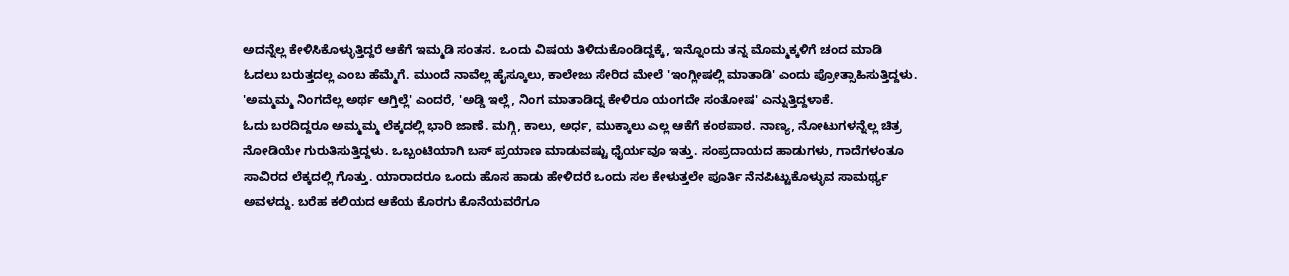ಅದನ್ನೆಲ್ಲ ಕೇಳಿಸಿಕೊಳ್ಳುತ್ತಿದ್ದರೆ ಆಕೆಗೆ ಇಮ್ಮಡಿ ಸಂತಸ. ಒಂದು ವಿಷಯ ತಿಳಿದುಕೊಂಡಿದ್ದಕ್ಕೆ, ಇನ್ನೊಂದು ತನ್ನ ಮೊಮ್ಮಕ್ಕಳಿಗೆ ಚಂದ ಮಾಡಿ ಓದಲು ಬರುತ್ತದಲ್ಲ ಎಂಬ ಹೆಮ್ಮೆಗೆ. ಮುಂದೆ ನಾವೆಲ್ಲ ಹೈಸ್ಕೂಲು, ಕಾಲೇಜು ಸೇರಿದ ಮೇಲೆ 'ಇಂಗ್ಲೀಷಲ್ಲಿ ಮಾತಾಡಿ' ಎಂದು ಪ್ರೋತ್ಸಾಹಿಸುತ್ತಿದ್ದಳು. 'ಅಮ್ಮಮ್ಮ ನಿಂಗದೆಲ್ಲ ಅರ್ಥ ಆಗ್ತಿಲ್ಲೆ' ಎಂದರೆ, 'ಅಡ್ಡಿ ಇಲ್ಲೆ, ನಿಂಗ ಮಾತಾಡಿದ್ನ ಕೇಳಿರೂ ಯಂಗದೇ ಸಂತೋಷ' ಎನ್ನುತ್ತಿದ್ದಳಾಕೆ.
ಓದು ಬರದಿದ್ದರೂ ಅಮ್ಮಮ್ಮ ಲೆಕ್ಕದಲ್ಲಿ ಭಾರಿ ಜಾಣೆ. ಮಗ್ಗಿ, ಕಾಲು, ಅರ್ಧ, ಮುಕ್ಕಾಲು ಎಲ್ಲ ಆಕೆಗೆ ಕಂಠಪಾಠ. ನಾಣ್ಯ, ನೋಟುಗಳನ್ನೆಲ್ಲ ಚಿತ್ರ ನೋಡಿಯೇ ಗುರುತಿಸುತ್ತಿದ್ದಳು. ಒಬ್ಬಂಟಿಯಾಗಿ ಬಸ್ ಪ್ರಯಾಣ ಮಾಡುವಷ್ಟು ಧೈರ್ಯವೂ ಇತ್ತು. ಸಂಪ್ರದಾಯದ ಹಾಡುಗಳು, ಗಾದೆಗಳಂತೂ ಸಾವಿರದ ಲೆಕ್ಕದಲ್ಲಿ ಗೊತ್ತು. ಯಾರಾದರೂ ಒಂದು ಹೊಸ ಹಾಡು ಹೇಳಿದರೆ ಒಂದು ಸಲ ಕೇಳುತ್ತಲೇ ಪೂರ್ತಿ ನೆನಪಿಟ್ಟುಕೊಳ್ಳುವ ಸಾಮರ್ಥ್ಯ ಅವಳದ್ದು. ಬರೆಹ ಕಲಿಯದ ಆಕೆಯ ಕೊರಗು ಕೊನೆಯವರೆಗೂ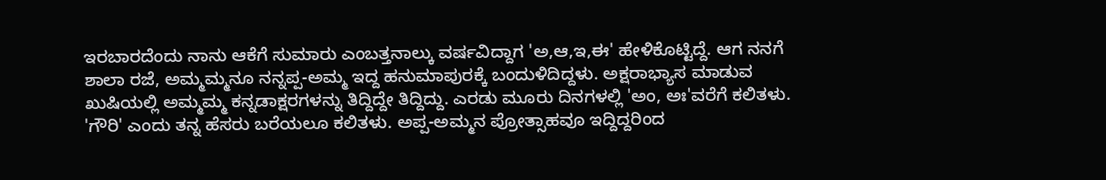ಇರಬಾರದೆಂದು ನಾನು ಆಕೆಗೆ ಸುಮಾರು ಎಂಬತ್ತನಾಲ್ಕು ವರ್ಷವಿದ್ದಾಗ 'ಅ,ಆ,ಇ,ಈ' ಹೇಳಿಕೊಟ್ಟಿದ್ದೆ. ಆಗ ನನಗೆ ಶಾಲಾ ರಜೆ, ಅಮ್ಮಮ್ಮನೂ ನನ್ನಪ್ಪ-ಅಮ್ಮ ಇದ್ದ ಹನುಮಾಪುರಕ್ಕೆ ಬಂದುಳಿದಿದ್ದಳು. ಅಕ್ಷರಾಭ್ಯಾಸ ಮಾಡುವ ಖುಷಿಯಲ್ಲಿ ಅಮ್ಮಮ್ಮ ಕನ್ನಡಾಕ್ಷರಗಳನ್ನು ತಿದ್ದಿದ್ದೇ ತಿದ್ದಿದ್ದು. ಎರಡು ಮೂರು ದಿನಗಳಲ್ಲಿ 'ಅಂ, ಅಃ'ವರೆಗೆ ಕಲಿತಳು. 'ಗೌರಿ' ಎಂದು ತನ್ನ ಹೆಸರು ಬರೆಯಲೂ ಕಲಿತಳು. ಅಪ್ಪ-ಅಮ್ಮನ ಪ್ರೋತ್ಸಾಹವೂ ಇದ್ದಿದ್ದರಿಂದ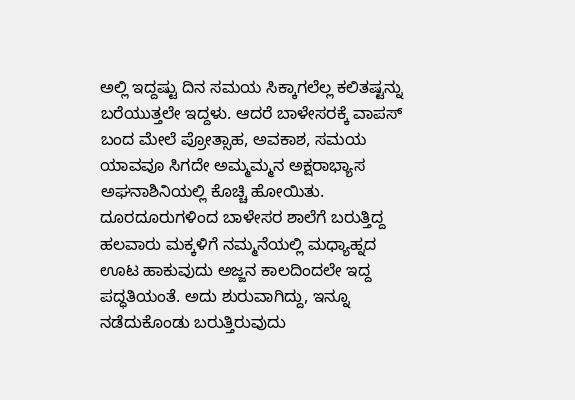ಅಲ್ಲಿ ಇದ್ದಷ್ಟು ದಿನ ಸಮಯ ಸಿಕ್ಕಾಗಲೆಲ್ಲ ಕಲಿತಷ್ಟನ್ನು ಬರೆಯುತ್ತಲೇ ಇದ್ದಳು. ಆದರೆ ಬಾಳೇಸರಕ್ಕೆ ವಾಪಸ್ ಬಂದ ಮೇಲೆ ಪ್ರೋತ್ಸಾಹ, ಅವಕಾಶ, ಸಮಯ ಯಾವವೂ ಸಿಗದೇ ಅಮ್ಮಮ್ಮನ ಅಕ್ಷರಾಭ್ಯಾಸ ಅಘನಾಶಿನಿಯಲ್ಲಿ ಕೊಚ್ಚಿ ಹೋಯಿತು.
ದೂರದೂರುಗಳಿಂದ ಬಾಳೇಸರ ಶಾಲೆಗೆ ಬರುತ್ತಿದ್ದ ಹಲವಾರು ಮಕ್ಕಳಿಗೆ ನಮ್ಮನೆಯಲ್ಲಿ ಮಧ್ಯಾಹ್ನದ ಊಟ ಹಾಕುವುದು ಅಜ್ಜನ ಕಾಲದಿಂದಲೇ ಇದ್ದ ಪದ್ಧತಿಯಂತೆ. ಅದು ಶುರುವಾಗಿದ್ದು, ಇನ್ನೂ ನಡೆದುಕೊಂಡು ಬರುತ್ತಿರುವುದು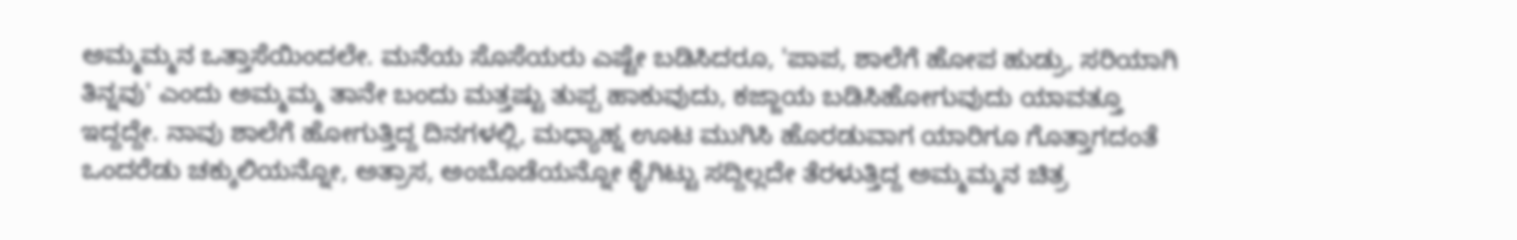ಅಮ್ಮಮ್ಮನ ಒತ್ತಾಸೆಯಿಂದಲೇ. ಮನೆಯ ಸೊಸೆಯರು ಎಷ್ಟೇ ಬಡಿಸಿದರೂ, 'ಪಾಪ, ಶಾಲೆಗೆ ಹೋಪ ಹುಡ್ರು, ಸರಿಯಾಗಿ ತಿನ್ನವು' ಎಂದು ಅಮ್ಮಮ್ಮ ತಾನೇ ಬಂದು ಮತ್ತಷ್ಟು ತುಪ್ಪ ಹಾಕುವುದು, ಕಜ್ಜಾಯ ಬಡಿಸಿಹೋಗುವುದು ಯಾವತ್ತೂ ಇದ್ದದ್ದೇ. ನಾವು ಶಾಲೆಗೆ ಹೋಗುತ್ತಿದ್ದ ದಿನಗಳಲ್ಲಿ, ಮಧ್ಯಾಹ್ನ ಊಟ ಮುಗಿಸಿ ಹೊರಡುವಾಗ ಯಾರಿಗೂ ಗೊತ್ತಾಗದಂತೆ ಒಂದರೆಡು ಚಕ್ಕುಲಿಯನ್ನೋ, ಅತ್ರಾಸ, ಅಂಬೊಡೆಯನ್ನೋ ಕೈಗಿಟ್ಟು ಸದ್ದಿಲ್ಲದೇ ತೆರಳುತ್ತಿದ್ದ ಅಮ್ಮಮ್ಮನ ಚಿತ್ರ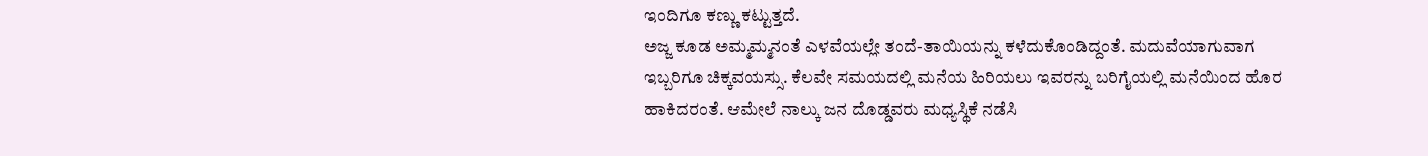ಇಂದಿಗೂ ಕಣ್ಣು ಕಟ್ಟುತ್ತದೆ.
ಅಜ್ಜ ಕೂಡ ಅಮ್ಮಮ್ಮನಂತೆ ಎಳವೆಯಲ್ಲೇ ತಂದೆ-ತಾಯಿಯನ್ನು ಕಳೆದುಕೊಂಡಿದ್ದಂತೆ. ಮದುವೆಯಾಗುವಾಗ ಇಬ್ಬರಿಗೂ ಚಿಕ್ಕವಯಸ್ಸು. ಕೆಲವೇ ಸಮಯದಲ್ಲಿ ಮನೆಯ ಹಿರಿಯಲು ಇವರನ್ನು ಬರಿಗೈಯಲ್ಲಿ ಮನೆಯಿಂದ ಹೊರ ಹಾಕಿದರಂತೆ. ಆಮೇಲೆ ನಾಲ್ಕು ಜನ ದೊಡ್ಡವರು ಮಧ್ಯಸ್ಥಿಕೆ ನಡೆಸಿ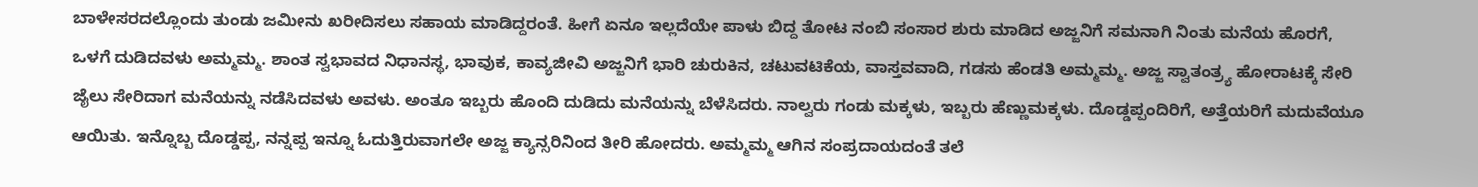ಬಾಳೇಸರದಲ್ಲೊಂದು ತುಂಡು ಜಮೀನು ಖರೀದಿಸಲು ಸಹಾಯ ಮಾಡಿದ್ದರಂತೆ. ಹೀಗೆ ಏನೂ ಇಲ್ಲದೆಯೇ ಪಾಳು ಬಿದ್ದ ತೋಟ ನಂಬಿ ಸಂಸಾರ ಶುರು ಮಾಡಿದ ಅಜ್ಜನಿಗೆ ಸಮನಾಗಿ ನಿಂತು ಮನೆಯ ಹೊರಗೆ, ಒಳಗೆ ದುಡಿದವಳು ಅಮ್ಮಮ್ಮ. ಶಾಂತ ಸ್ವಭಾವದ ನಿಧಾನಸ್ಥ, ಭಾವುಕ, ಕಾವ್ಯಜೀವಿ ಅಜ್ಜನಿಗೆ ಭಾರಿ ಚುರುಕಿನ, ಚಟುವಟಿಕೆಯ, ವಾಸ್ತವವಾದಿ, ಗಡಸು ಹೆಂಡತಿ ಅಮ್ಮಮ್ಮ. ಅಜ್ಜ ಸ್ವಾತಂತ್ರ್ಯ ಹೋರಾಟಕ್ಕೆ ಸೇರಿ ಜೈಲು ಸೇರಿದಾಗ ಮನೆಯನ್ನು ನಡೆಸಿದವಳು ಅವಳು. ಅಂತೂ ಇಬ್ಬರು ಹೊಂದಿ ದುಡಿದು ಮನೆಯನ್ನು ಬೆಳೆಸಿದರು. ನಾಲ್ವರು ಗಂಡು ಮಕ್ಕಳು, ಇಬ್ಬರು ಹೆಣ್ಣುಮಕ್ಕಳು. ದೊಡ್ಡಪ್ಪಂದಿರಿಗೆ, ಅತ್ತೆಯರಿಗೆ ಮದುವೆಯೂ ಆಯಿತು. ಇನ್ನೊಬ್ಬ ದೊಡ್ಡಪ್ಪ, ನನ್ನಪ್ಪ ಇನ್ನೂ ಓದುತ್ತಿರುವಾಗಲೇ ಅಜ್ಜ ಕ್ಯಾನ್ಸರಿನಿಂದ ತೀರಿ ಹೋದರು. ಅಮ್ಮಮ್ಮ ಆಗಿನ ಸಂಪ್ರದಾಯದಂತೆ ತಲೆ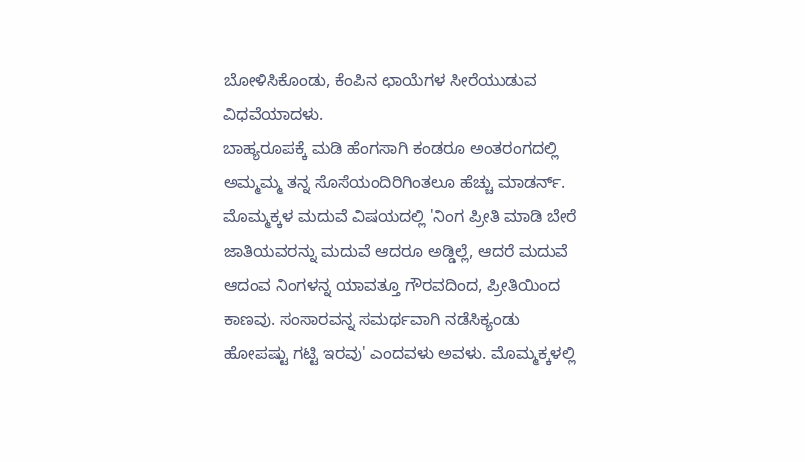ಬೋಳಿಸಿಕೊಂಡು, ಕೆಂಪಿನ ಛಾಯೆಗಳ ಸೀರೆಯುಡುವ ವಿಧವೆಯಾದಳು.
ಬಾಹ್ಯರೂಪಕ್ಕೆ ಮಡಿ ಹೆಂಗಸಾಗಿ ಕಂಡರೂ ಅಂತರಂಗದಲ್ಲಿ ಅಮ್ಮಮ್ಮ ತನ್ನ ಸೊಸೆಯಂದಿರಿಗಿಂತಲೂ ಹೆಚ್ಚು ಮಾಡರ್ನ್. ಮೊಮ್ಮಕ್ಕಳ ಮದುವೆ ವಿಷಯದಲ್ಲಿ 'ನಿಂಗ ಪ್ರೀತಿ ಮಾಡಿ ಬೇರೆ ಜಾತಿಯವರನ್ನು ಮದುವೆ ಆದರೂ ಅಡ್ಡಿಲ್ಲೆ, ಆದರೆ ಮದುವೆ ಆದಂವ ನಿಂಗಳನ್ನ ಯಾವತ್ತೂ ಗೌರವದಿಂದ, ಪ್ರೀತಿಯಿಂದ ಕಾಣವು. ಸಂಸಾರವನ್ನ ಸಮರ್ಥವಾಗಿ ನಡೆಸಿಕ್ಯಂಡು ಹೋಪಷ್ಟು ಗಟ್ಟಿ ಇರವು' ಎಂದವಳು ಅವಳು. ಮೊಮ್ಮಕ್ಕಳಲ್ಲಿ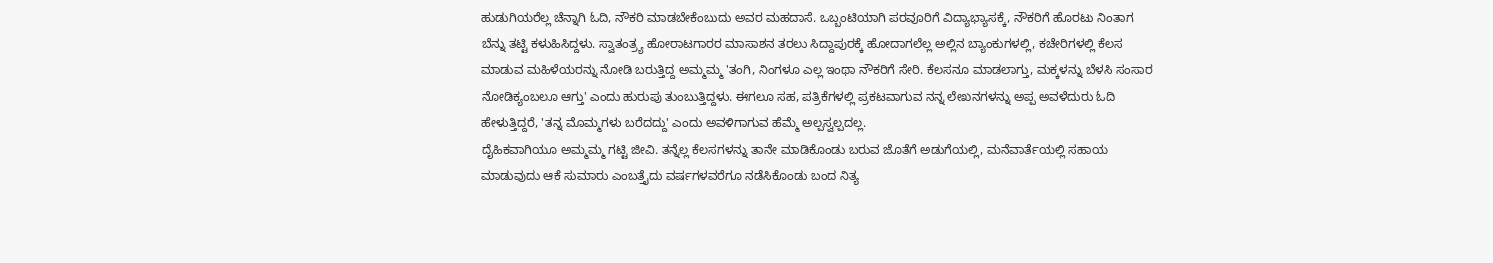ಹುಡುಗಿಯರೆಲ್ಲ ಚೆನ್ನಾಗಿ ಓದಿ, ನೌಕರಿ ಮಾಡಬೇಕೆಂಬುದು ಅವರ ಮಹದಾಸೆ. ಒಬ್ಬಂಟಿಯಾಗಿ ಪರವೂರಿಗೆ ವಿದ್ಯಾಭ್ಯಾಸಕ್ಕೆ, ನೌಕರಿಗೆ ಹೊರಟು ನಿಂತಾಗ ಬೆನ್ನು ತಟ್ಟಿ ಕಳುಹಿಸಿದ್ದಳು. ಸ್ವಾತಂತ್ರ್ಯ ಹೋರಾಟಗಾರರ ಮಾಸಾಶನ ತರಲು ಸಿದ್ದಾಪುರಕ್ಕೆ ಹೋದಾಗಲೆಲ್ಲ ಅಲ್ಲಿನ ಬ್ಯಾಂಕುಗಳಲ್ಲಿ, ಕಚೇರಿಗಳಲ್ಲಿ ಕೆಲಸ ಮಾಡುವ ಮಹಿಳೆಯರನ್ನು ನೋಡಿ ಬರುತ್ತಿದ್ದ ಅಮ್ಮಮ್ಮ 'ತಂಗಿ, ನಿಂಗಳೂ ಎಲ್ಲ ಇಂಥಾ ನೌಕರಿಗೆ ಸೇರಿ. ಕೆಲಸನೂ ಮಾಡಲಾಗ್ತು, ಮಕ್ಕಳನ್ನು ಬೆಳಸಿ ಸಂಸಾರ ನೋಡಿಕ್ಯಂಬಲೂ ಆಗ್ತು' ಎಂದು ಹುರುಪು ತುಂಬುತ್ತಿದ್ದಳು. ಈಗಲೂ ಸಹ, ಪತ್ರಿಕೆಗಳಲ್ಲಿ ಪ್ರಕಟವಾಗುವ ನನ್ನ ಲೇಖನಗಳನ್ನು ಅಪ್ಪ ಅವಳೆದುರು ಓದಿ ಹೇಳುತ್ತಿದ್ದರೆ, 'ತನ್ನ ಮೊಮ್ಮಗಳು ಬರೆದದ್ದು' ಎಂದು ಅವಳಿಗಾಗುವ ಹೆಮ್ಮೆ ಅಲ್ಪಸ್ವಲ್ಪದಲ್ಲ.
ದೈಹಿಕವಾಗಿಯೂ ಅಮ್ಮಮ್ಮ ಗಟ್ಟಿ ಜೀವಿ. ತನ್ನೆಲ್ಲ ಕೆಲಸಗಳನ್ನು ತಾನೇ ಮಾಡಿಕೊಂಡು ಬರುವ ಜೊತೆಗೆ ಅಡುಗೆಯಲ್ಲಿ, ಮನೆವಾರ್ತೆಯಲ್ಲಿ ಸಹಾಯ ಮಾಡುವುದು ಆಕೆ ಸುಮಾರು ಎಂಬತ್ತೈದು ವರ್ಷಗಳವರೆಗೂ ನಡೆಸಿಕೊಂಡು ಬಂದ ನಿತ್ಯ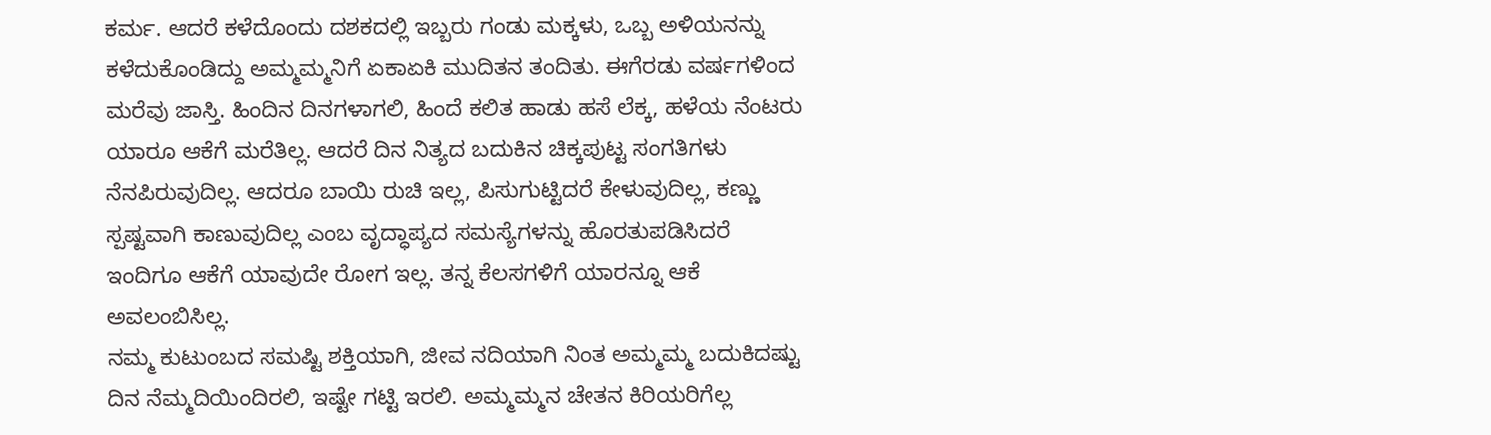ಕರ್ಮ. ಆದರೆ ಕಳೆದೊಂದು ದಶಕದಲ್ಲಿ ಇಬ್ಬರು ಗಂಡು ಮಕ್ಕಳು, ಒಬ್ಬ ಅಳಿಯನನ್ನು ಕಳೆದುಕೊಂಡಿದ್ದು ಅಮ್ಮಮ್ಮನಿಗೆ ಏಕಾಏಕಿ ಮುದಿತನ ತಂದಿತು. ಈಗೆರಡು ವರ್ಷಗಳಿಂದ ಮರೆವು ಜಾಸ್ತಿ. ಹಿಂದಿನ ದಿನಗಳಾಗಲಿ, ಹಿಂದೆ ಕಲಿತ ಹಾಡು ಹಸೆ ಲೆಕ್ಕ, ಹಳೆಯ ನೆಂಟರು ಯಾರೂ ಆಕೆಗೆ ಮರೆತಿಲ್ಲ. ಆದರೆ ದಿನ ನಿತ್ಯದ ಬದುಕಿನ ಚಿಕ್ಕಪುಟ್ಟ ಸಂಗತಿಗಳು ನೆನಪಿರುವುದಿಲ್ಲ. ಆದರೂ ಬಾಯಿ ರುಚಿ ಇಲ್ಲ, ಪಿಸುಗುಟ್ಟಿದರೆ ಕೇಳುವುದಿಲ್ಲ, ಕಣ್ಣು ಸ್ಪಷ್ಟವಾಗಿ ಕಾಣುವುದಿಲ್ಲ ಎಂಬ ವೃದ್ಧಾಪ್ಯದ ಸಮಸ್ಯೆಗಳನ್ನು ಹೊರತುಪಡಿಸಿದರೆ ಇಂದಿಗೂ ಆಕೆಗೆ ಯಾವುದೇ ರೋಗ ಇಲ್ಲ. ತನ್ನ ಕೆಲಸಗಳಿಗೆ ಯಾರನ್ನೂ ಆಕೆ ಅವಲಂಬಿಸಿಲ್ಲ.
ನಮ್ಮ ಕುಟುಂಬದ ಸಮಷ್ಟಿ ಶಕ್ತಿಯಾಗಿ, ಜೀವ ನದಿಯಾಗಿ ನಿಂತ ಅಮ್ಮಮ್ಮ ಬದುಕಿದಷ್ಟು ದಿನ ನೆಮ್ಮದಿಯಿಂದಿರಲಿ, ಇಷ್ಟೇ ಗಟ್ಟಿ ಇರಲಿ. ಅಮ್ಮಮ್ಮನ ಚೇತನ ಕಿರಿಯರಿಗೆಲ್ಲ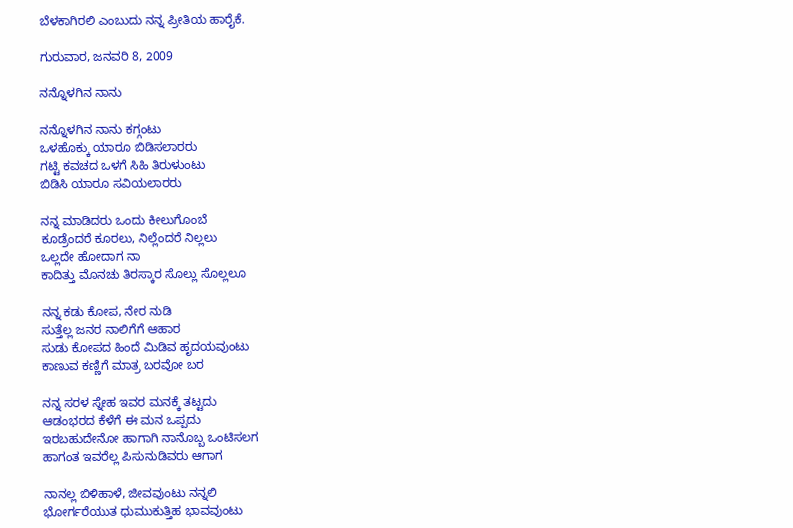ಬೆಳಕಾಗಿರಲಿ ಎಂಬುದು ನನ್ನ ಪ್ರೀತಿಯ ಹಾರೈಕೆ.

ಗುರುವಾರ, ಜನವರಿ 8, 2009

ನನ್ನೊಳಗಿನ ನಾನು

ನನ್ನೊಳಗಿನ ನಾನು ಕಗ್ಗಂಟು
ಒಳಹೊಕ್ಕು ಯಾರೂ ಬಿಡಿಸಲಾರರು
ಗಟ್ಟಿ ಕವಚದ ಒಳಗೆ ಸಿಹಿ ತಿರುಳುಂಟು
ಬಿಡಿಸಿ ಯಾರೂ ಸವಿಯಲಾರರು

ನನ್ನ ಮಾಡಿದರು ಒಂದು ಕೀಲುಗೊಂಬೆ
ಕೂಡ್ರೆಂದರೆ ಕೂರಲು, ನಿಲ್ಲೆಂದರೆ ನಿಲ್ಲಲು
ಒಲ್ಲದೇ ಹೋದಾಗ ನಾ
ಕಾದಿತ್ತು ಮೊನಚು ತಿರಸ್ಕಾರ ಸೊಲ್ಲು ಸೊಲ್ಲಲೂ

ನನ್ನ ಕಡು ಕೋಪ, ನೇರ ನುಡಿ
ಸುತ್ತೆಲ್ಲ ಜನರ ನಾಲಿಗೆಗೆ ಆಹಾರ
ಸುಡು ಕೋಪದ ಹಿಂದೆ ಮಿಡಿವ ಹೃದಯವುಂಟು
ಕಾಣುವ ಕಣ್ಣಿಗೆ ಮಾತ್ರ ಬರವೋ ಬರ

ನನ್ನ ಸರಳ ಸ್ನೇಹ ಇವರ ಮನಕ್ಕೆ ತಟ್ಟದು
ಆಡಂಭರದ ಕೆಳೆಗೆ ಈ ಮನ ಒಪ್ಪದು
ಇರಬಹುದೇನೋ ಹಾಗಾಗಿ ನಾನೊಬ್ಬ ಒಂಟಿಸಲಗ
ಹಾಗಂತ ಇವರೆಲ್ಲ ಪಿಸುನುಡಿವರು ಆಗಾಗ

ನಾನಲ್ಲ ಬಿಳಿಹಾಳೆ, ಜೀವವುಂಟು ನನ್ನಲಿ
ಭೋರ್ಗರೆಯುತ ಧುಮುಕುತ್ತಿಹ ಭಾವವುಂಟು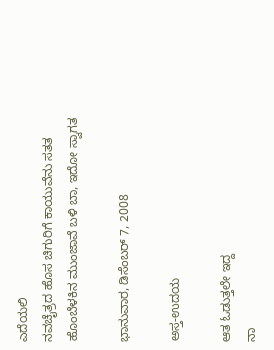ಎದೆಯಲಿ
ನವಚೈತ್ರದ ಹೊಸ ಚಿಗುರಿಗೆ ಕಾಯುವೆನು ಸತತ
ಹೊಂಬೆಳಕಿನ ಮುಂಜಾವೆ ಬಳಿ ಬಾ, ಇದೋ ಸ್ವಾಗತ

ಭಾನುವಾರ, ಡಿಸೆಂಬರ್ 7, 2008

ಅಸ್ತ-ಉದಯ

ಆತ ಓಡುತ್ತಲೇ ಇದ್ದ
ನಾ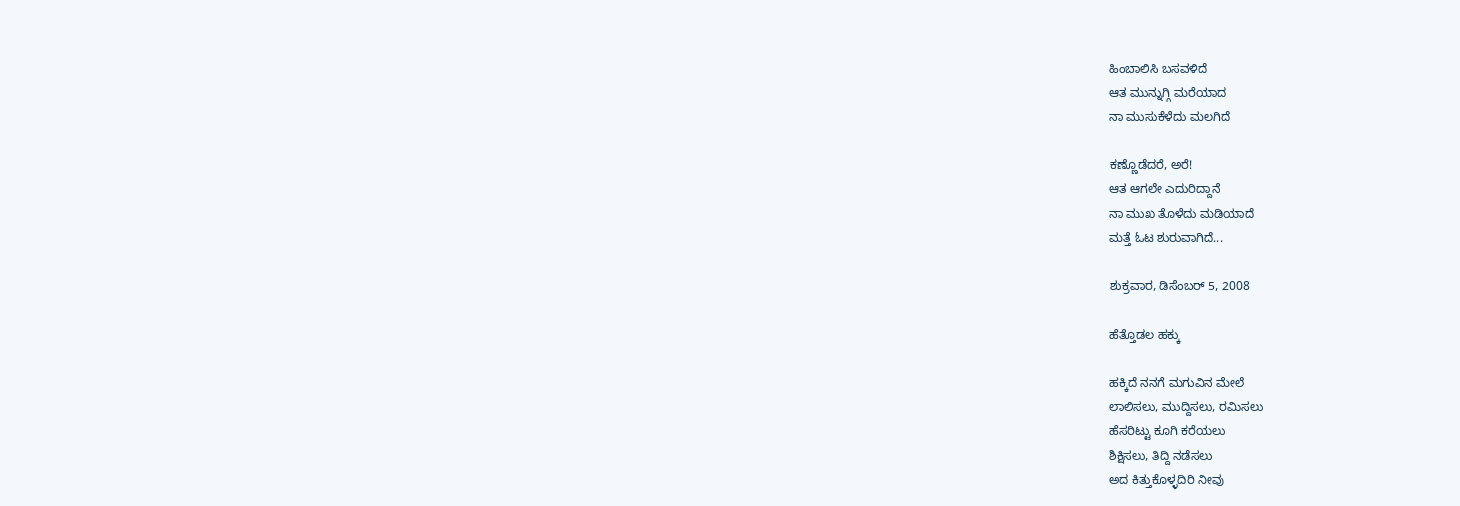ಹಿಂಬಾಲಿಸಿ ಬಸವಳಿದೆ
ಆತ ಮುನ್ನುಗ್ಗಿ ಮರೆಯಾದ
ನಾ ಮುಸುಕೆಳೆದು ಮಲಗಿದೆ

ಕಣ್ಣೊಡೆದರೆ, ಅರೆ!
ಆತ ಆಗಲೇ ಎದುರಿದ್ದಾನೆ
ನಾ ಮುಖ ತೊಳೆದು ಮಡಿಯಾದೆ
ಮತ್ತೆ ಓಟ ಶುರುವಾಗಿದೆ...

ಶುಕ್ರವಾರ, ಡಿಸೆಂಬರ್ 5, 2008

ಹೆತ್ತೊಡಲ ಹಕ್ಕು

ಹಕ್ಕಿದೆ ನನಗೆ ಮಗುವಿನ ಮೇಲೆ
ಲಾಲಿಸಲು, ಮುದ್ದಿಸಲು, ರಮಿಸಲು
ಹೆಸರಿಟ್ಟು ಕೂಗಿ ಕರೆಯಲು
ಶಿಕ್ಷಿಸಲು, ತಿದ್ದಿ ನಡೆಸಲು
ಅದ ಕಿತ್ತುಕೊಳ್ಳದಿರಿ ನೀವು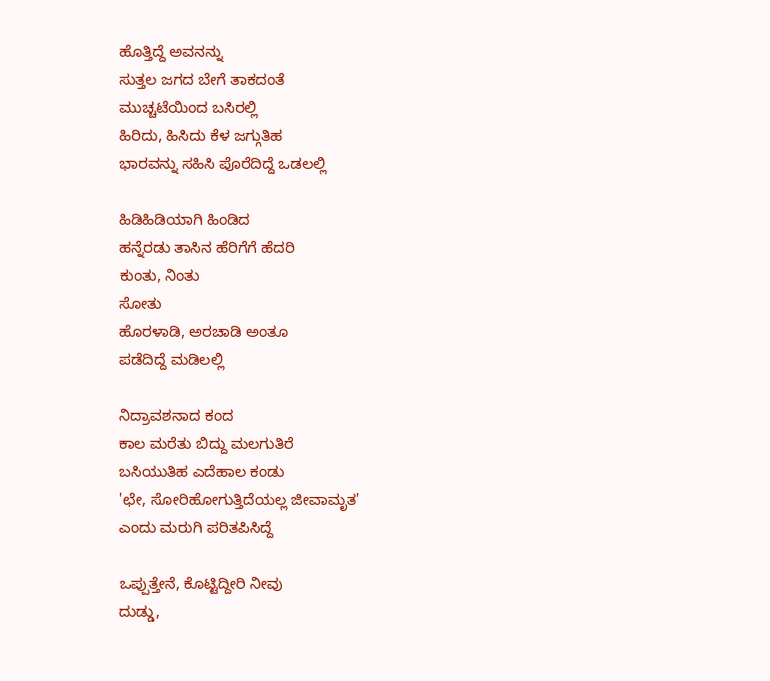ಹೊತ್ತಿದ್ದೆ ಅವನನ್ನು
ಸುತ್ತಲ ಜಗದ ಬೇಗೆ ತಾಕದಂತೆ
ಮುಚ್ಚಟೆಯಿಂದ ಬಸಿರಲ್ಲಿ
ಹಿರಿದು, ಹಿಸಿದು ಕೆಳ ಜಗ್ಗುತಿಹ
ಭಾರವನ್ನು ಸಹಿಸಿ ಪೊರೆದಿದ್ದೆ ಒಡಲಲ್ಲಿ

ಹಿಡಿಹಿಡಿಯಾಗಿ ಹಿಂಡಿದ
ಹನ್ನೆರಡು ತಾಸಿನ ಹೆರಿಗೆಗೆ ಹೆದರಿ
ಕುಂತು, ನಿಂತು
ಸೋತು
ಹೊರಳಾಡಿ, ಅರಚಾಡಿ ಅಂತೂ
ಪಡೆದಿದ್ದೆ ಮಡಿಲಲ್ಲಿ

ನಿದ್ರಾವಶನಾದ ಕಂದ
ಕಾಲ ಮರೆತು ಬಿದ್ದು ಮಲಗುತಿರೆ
ಬಸಿಯುತಿಹ ಎದೆಹಾಲ ಕಂಡು
'ಛೇ, ಸೋರಿಹೋಗುತ್ತಿದೆಯಲ್ಲ ಜೀವಾಮೃತ'
ಎಂದು ಮರುಗಿ ಪರಿತಪಿಸಿದ್ದೆ

ಒಪ್ಪುತ್ತೇನೆ, ಕೊಟ್ಟಿದ್ದೀರಿ ನೀವು
ದುಡ್ಡು,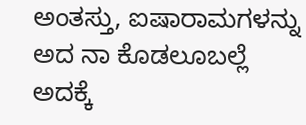ಅಂತಸ್ತು, ಐಷಾರಾಮಗಳನ್ನು
ಅದ ನಾ ಕೊಡಲೂಬಲ್ಲೆ
ಅದಕ್ಕೆ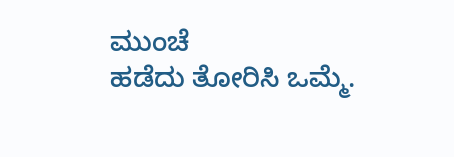ಮುಂಚೆ
ಹಡೆದು ತೋರಿಸಿ ಒಮ್ಮೆ.